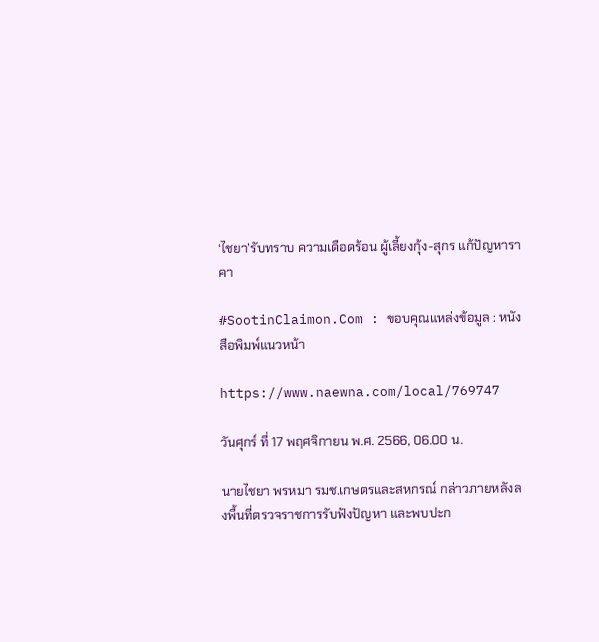‘ไชยา’รับทราบ ความเดือดร้อน ผู้เลี้ยงกุ้ง-สุกร แก้ปัญหาราคา

#SootinClaimon.Com : ขอบคุณแหล่งข้อมูล : หนังสือพิมพ์แนวหน้า

https://www.naewna.com/local/769747

วันศุกร์ ที่ 17 พฤศจิกายน พ.ศ. 2566, 06.00 น.

นายไชยา พรหมา รมช.เกษตรและสหกรณ์ กล่าวภายหลังลงพื้นที่ตรวจราชการรับฟังปัญหา และพบปะก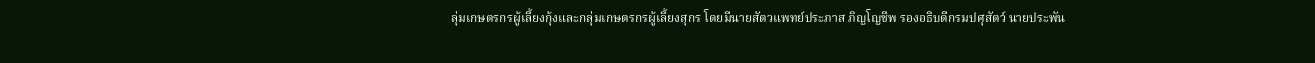ลุ่มเกษตรกรผู้เลี้ยงกุ้งและกลุ่มเกษตรกรผู้เลี้ยงสุกร โดยมีนายสัตวแพทย์ประภาส ภิญโญชีพ รองอธิบดีกรมปศุสัตว์ นายประพัน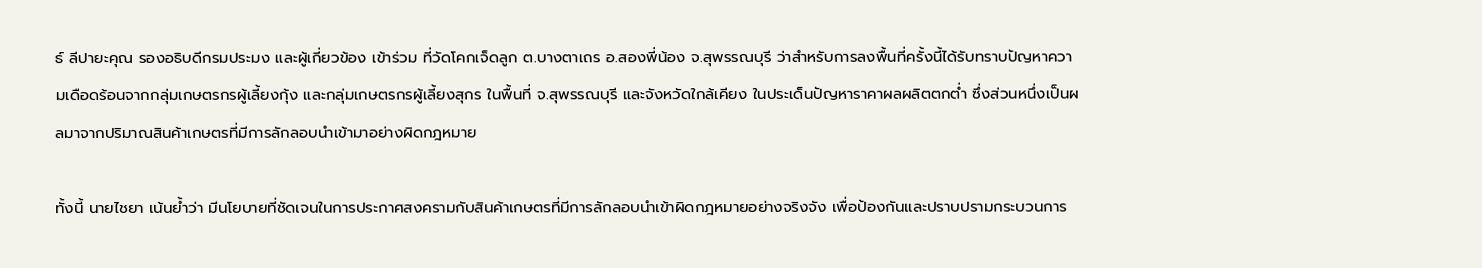ธ์ ลีปายะคุณ รองอธิบดีกรมประมง และผู้เกี่ยวข้อง เข้าร่วม ที่วัดโคกเจ็ดลูก ต.บางตาเถร อ.สองพี่น้อง จ.สุพรรณบุรี ว่าสำหรับการลงพื้นที่ครั้งนี้ได้รับทราบปัญหาความเดือดร้อนจากกลุ่มเกษตรกรผู้เลี้ยงกุ้ง และกลุ่มเกษตรกรผู้เลี้ยงสุกร ในพื้นที่ จ.สุพรรณบุรี และจังหวัดใกล้เคียง ในประเด็นปัญหาราคาผลผลิตตกต่ำ ซึ่งส่วนหนึ่งเป็นผลมาจากปริมาณสินค้าเกษตรที่มีการลักลอบนำเข้ามาอย่างผิดกฎหมาย

ทั้งนี้ นายไชยา เน้นย้ำว่า มีนโยบายที่ชัดเจนในการประกาศสงครามกับสินค้าเกษตรที่มีการลักลอบนำเข้าผิดกฎหมายอย่างจริงจัง เพื่อป้องกันและปราบปรามกระบวนการ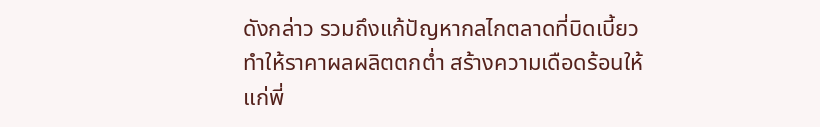ดังกล่าว รวมถึงแก้ปัญหากลไกตลาดที่บิดเบี้ยว ทำให้ราคาผลผลิตตกต่ำ สร้างความเดือดร้อนให้แก่พี่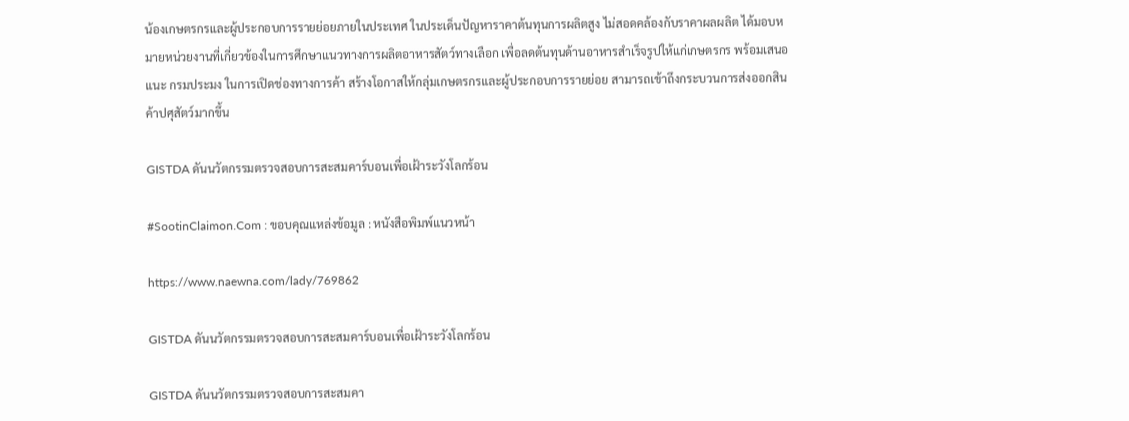น้องเกษตรกรและผู้ประกอบการรายย่อยภายในประเทศ ในประเด็นปัญหาราคาต้นทุนการผลิตสูง ไม่สอดคล้องกับราคาผลผลิต ได้มอบหมายหน่วยงานที่เกี่ยวข้องในการศึกษาแนวทางการผลิตอาหารสัตว์ทางเลือก เพื่อลดต้นทุนด้านอาหารสำเร็จรูปให้แก่เกษตรกร พร้อมเสนอแนะ กรมประมง ในการเปิดช่องทางการค้า สร้างโอกาสให้กลุ่มเกษตรกรและผู้ประกอบการรายย่อย สามารถเข้าถึงกระบวนการส่งออกสินค้าปศุสัตว์มากขึ้น

GISTDA ดันนวัตกรรมตรวจสอบการสะสมคาร์บอนเพื่อเฝ้าระวังโลกร้อน

#SootinClaimon.Com : ขอบคุณแหล่งข้อมูล : หนังสือพิมพ์แนวหน้า

https://www.naewna.com/lady/769862

GISTDA ดันนวัตกรรมตรวจสอบการสะสมคาร์บอนเพื่อเฝ้าระวังโลกร้อน

GISTDA ดันนวัตกรรมตรวจสอบการสะสมคา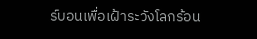ร์บอนเพื่อเฝ้าระวังโลกร้อน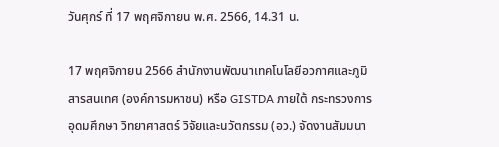วันศุกร์ ที่ 17 พฤศจิกายน พ.ศ. 2566, 14.31 น.

17 พฤศจิกายน 2566 สำนักงานพัฒนาเทคโนโลยีอวกาศและภูมิสารสนเทศ (องค์การมหาชน) หรือ GISTDA ภายใต้ กระทรวงการอุดมศึกษา วิทยาศาสตร์ วิจัยและนวัตกรรม (อว.) จัดงานสัมมนา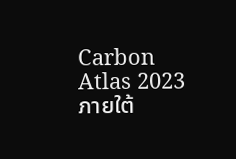Carbon Atlas 2023 ภายใต้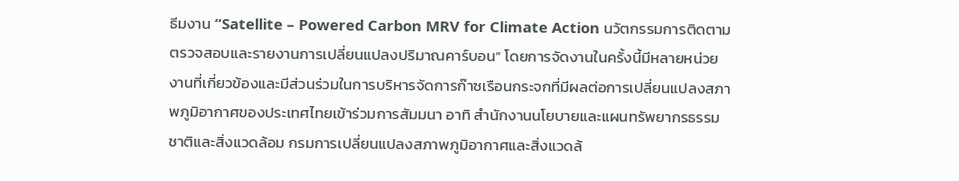ธีมงาน “Satellite – Powered Carbon MRV for Climate Action นวัตกรรมการติดตามตรวจสอบและรายงานการเปลี่ยนแปลงปริมาณคาร์บอน” โดยการจัดงานในครั้งนี้มีหลายหน่วยงานที่เกี่ยวข้องและมีส่วนร่วมในการบริหารจัดการก๊าซเรือนกระจกที่มีผลต่อการเปลี่ยนแปลงสภาพภูมิอากาศของประเทศไทยเข้าร่วมการสัมมนา อาทิ สำนักงานนโยบายและแผนทรัพยากรธรรมชาติและสิ่งแวดล้อม กรมการเปลี่ยนแปลงสภาพภูมิอากาศและสิ่งแวดล้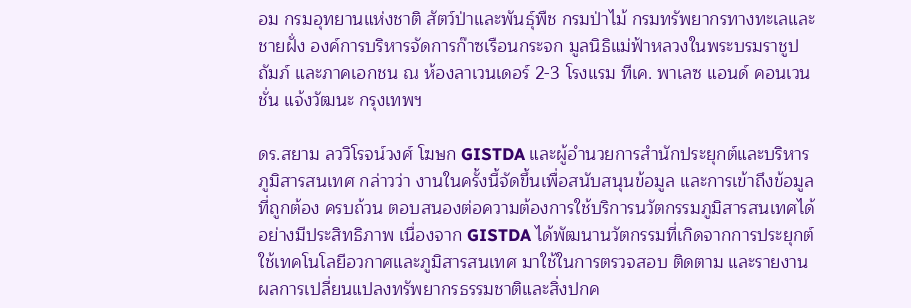อม กรมอุทยานแห่งชาติ สัตว์ป่าและพันธุ์พืช กรมป่าไม้ กรมทรัพยากรทางทะเลและชายฝั่ง องค์การบริหารจัดการก๊าซเรือนกระจก มูลนิธิแม่ฟ้าหลวงในพระบรมราชูปถัมภ์ และภาคเอกชน ณ ห้องลาเวนเดอร์ 2-3 โรงแรม ทีเค. พาเลซ แอนด์ คอนเวนชั่น แจ้งวัฒนะ กรุงเทพฯ

ดร.สยาม ลววิโรจน์วงศ์ โฆษก GISTDA และผู้อำนวยการสำนักประยุกต์และบริหารภูมิสารสนเทศ กล่าวว่า งานในครั้งนี้จัดขึ้นเพื่อสนับสนุนข้อมูล และการเข้าถึงข้อมูลที่ถูกต้อง ครบถ้วน ตอบสนองต่อความต้องการใช้บริการนวัตกรรมภูมิสารสนเทศได้อย่างมีประสิทธิภาพ เนื่องจาก GISTDA ได้พัฒนานวัตกรรมที่เกิดจากการประยุกต์ใช้เทคโนโลยีอวกาศและภูมิสารสนเทศ มาใช้ในการตรวจสอบ ติดตาม และรายงานผลการเปลี่ยนแปลงทรัพยากรธรรมชาติและสิ่งปกค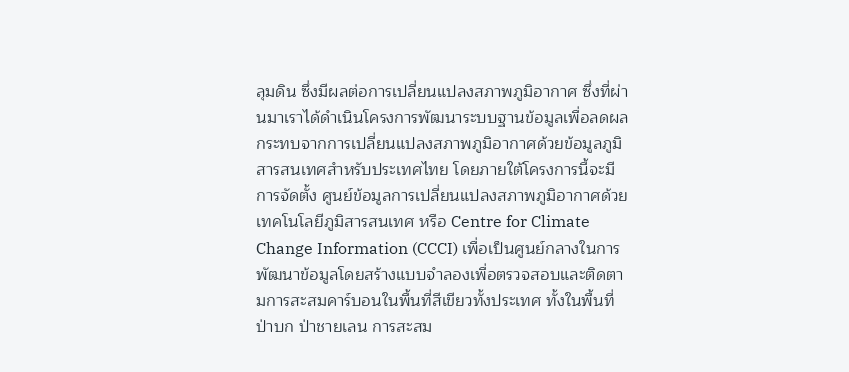ลุมดิน ซึ่งมีผลต่อการเปลี่ยนแปลงสภาพภูมิอากาศ ซึ่งที่ผ่านมาเราได้ดำเนินโครงการพัฒนาระบบฐานข้อมูลเพื่อลดผลกระทบจากการเปลี่ยนแปลงสภาพภูมิอากาศด้วยข้อมูลภูมิสารสนเทศสำหรับประเทศไทย โดยภายใต้โครงการนี้จะมีการจัดตั้ง ศูนย์ข้อมูลการเปลี่ยนแปลงสภาพภูมิอากาศด้วยเทคโนโลยีภูมิสารสนเทศ หรือ Centre for Climate Change Information (CCCI) เพื่อเป็นศูนย์กลางในการพัฒนาข้อมูลโดยสร้างแบบจำลองเพื่อตรวจสอบและติดตามการสะสมคาร์บอนในพื้นที่สีเขียวทั้งประเทศ ทั้งในพื้นที่ป่าบก ป่าชายเลน การสะสม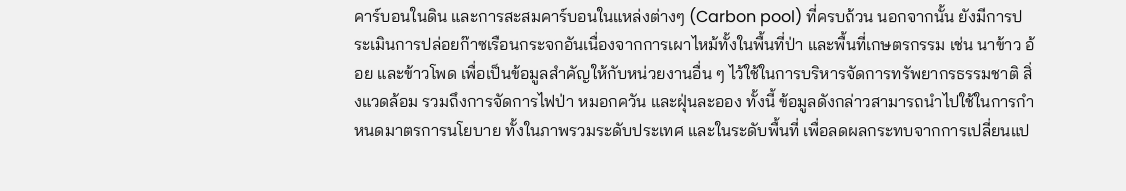คาร์บอนในดิน และการสะสมคาร์บอนในแหล่งต่างๆ (Carbon pool) ที่ครบถ้วน นอกจากนั้น ยังมีการประเมินการปล่อยก๊าซเรือนกระจกอันเนื่องจากการเผาไหม้ทั้งในพื้นที่ป่า และพื้นที่เกษตรกรรม เช่น นาข้าว อ้อย และข้าวโพด เพื่อเป็นข้อมูลสำคัญให้กับหน่วยงานอื่น ๆ ไว้ใช้ในการบริหารจัดการทรัพยากรธรรมชาติ สิ่งแวดล้อม รวมถึงการจัดการไฟป่า หมอกควัน และฝุ่นละออง ทั้งนี้ ข้อมูลดังกล่าวสามารถนำไปใช้ในการกำหนดมาตรการนโยบาย ทั้งในภาพรวมระดับประเทศ และในระดับพื้นที่ เพื่อลดผลกระทบจากการเปลี่ยนแป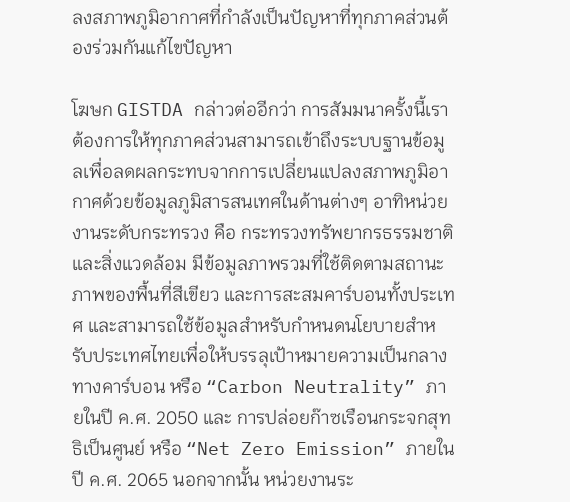ลงสภาพภูมิอากาศที่กำลังเป็นปัญหาที่ทุกภาคส่วนต้องร่วมกันแก้ไขปัญหา

โฆษก GISTDA กล่าวต่ออีกว่า การสัมมนาครั้งนี้เราต้องการให้ทุกภาคส่วนสามารถเข้าถึงระบบฐานข้อมูลเพื่อลดผลกระทบจากการเปลี่ยนแปลงสภาพภูมิอากาศด้วยข้อมูลภูมิสารสนเทศในด้านต่างๆ อาทิหน่วยงานระดับกระทรวง คือ กระทรวงทรัพยากรธรรมชาติและสิ่งแวดล้อม มีข้อมูลภาพรวมที่ใช้ติดตามสถานะภาพของพื้นที่สีเขียว และการสะสมคาร์บอนทั้งประเทศ และสามารถใช้ข้อมูลสำหรับกำหนดนโยบายสำหรับประเทศไทยเพื่อให้บรรลุเป้าหมายความเป็นกลางทางคาร์บอน หรือ “Carbon Neutrality” ภายในปี ค.ศ. 2050 และ การปล่อยก๊าซเรือนกระจกสุทธิเป็นศูนย์ หรือ “Net Zero Emission” ภายในปี ค.ศ. 2065 นอกจากนั้น หน่วยงานระ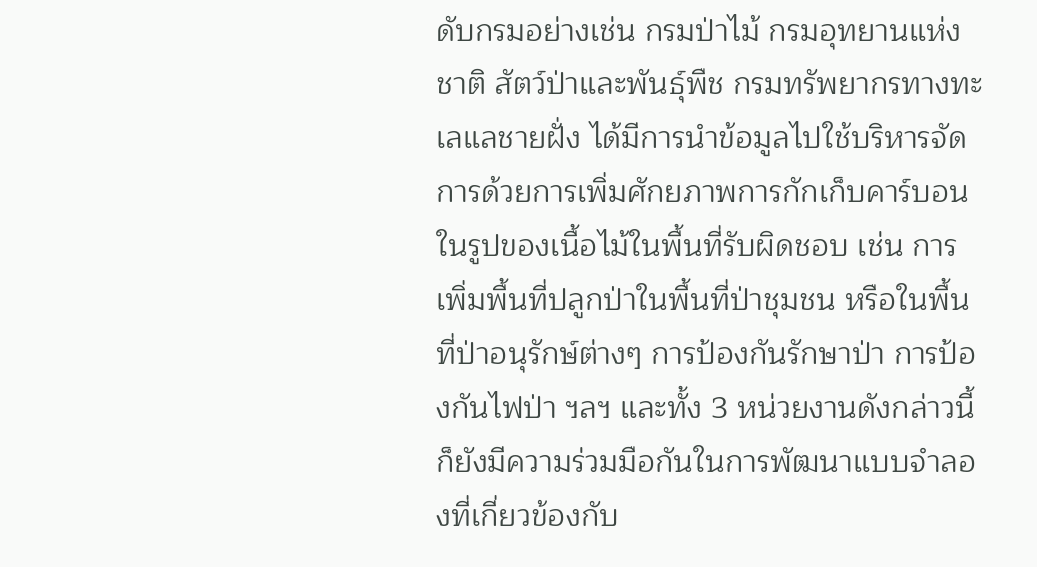ดับกรมอย่างเช่น กรมป่าไม้ กรมอุทยานแห่งชาติ สัตว์ป่าและพันธุ์พืช กรมทรัพยากรทางทะเลแลชายฝั่ง ได้มีการนำข้อมูลไปใช้บริหารจัดการด้วยการเพิ่มศักยภาพการกักเก็บคาร์บอนในรูปของเนื้อไม้ในพื้นที่รับผิดชอบ เช่น การเพิ่มพื้นที่ปลูกป่าในพื้นที่ป่าชุมชน หรือในพื้นที่ป่าอนุรักษ์ต่างๆ การป้องกันรักษาป่า การป้องกันไฟป่า ฯลฯ และทั้ง 3 หน่วยงานดังกล่าวนี้ ก็ยังมีความร่วมมือกันในการพัฒนาแบบจำลองที่เกี่ยวข้องกับ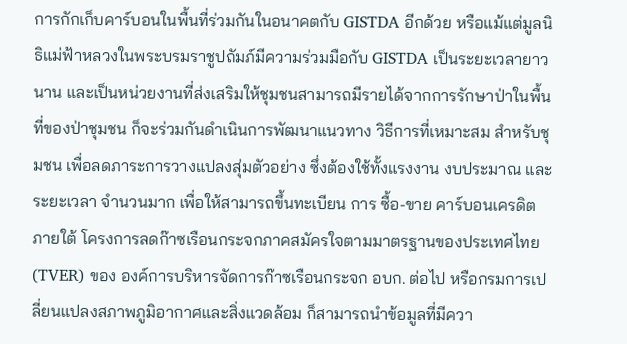การกักเก็บคาร์บอนในพื้นที่ร่วมกันในอนาคตกับ GISTDA อีกด้วย หรือแม้แต่มูลนิธิแม่ฟ้าหลวงในพระบรมราชูปถัมภ์มีความร่วมมือกับ GISTDA เป็นระยะเวลายาวนาน และเป็นหน่วยงานที่ส่งเสริมให้ชุมชนสามารถมีรายได้จากการรักษาป่าในพื้นที่ของป่าชุมชน ก็จะร่วมกันดำเนินการพัฒนาแนวทาง วิธีการที่เหมาะสม สำหรับชุมชน เพื่อลดภาระการวางแปลงสุ่มตัวอย่าง ซึ่งต้องใช้ทั้งแรงงาน งบประมาณ และระยะเวลา จำนวนมาก เพื่อให้สามารถขึ้นทะเบียน การ ซื้อ-ขาย คาร์บอนเครดิต ภายใต้ โครงการลดก๊าซเรือนกระจกภาคสมัครใจตามมาตรฐานของประเทศไทย (TVER) ของ องค์การบริหารจัดการก๊าซเรือนกระจก อบก. ต่อไป หรือกรมการเปลี่ยนแปลงสภาพภูมิอากาศและสิ่งแวดล้อม ก็สามารถนำข้อมูลที่มีควา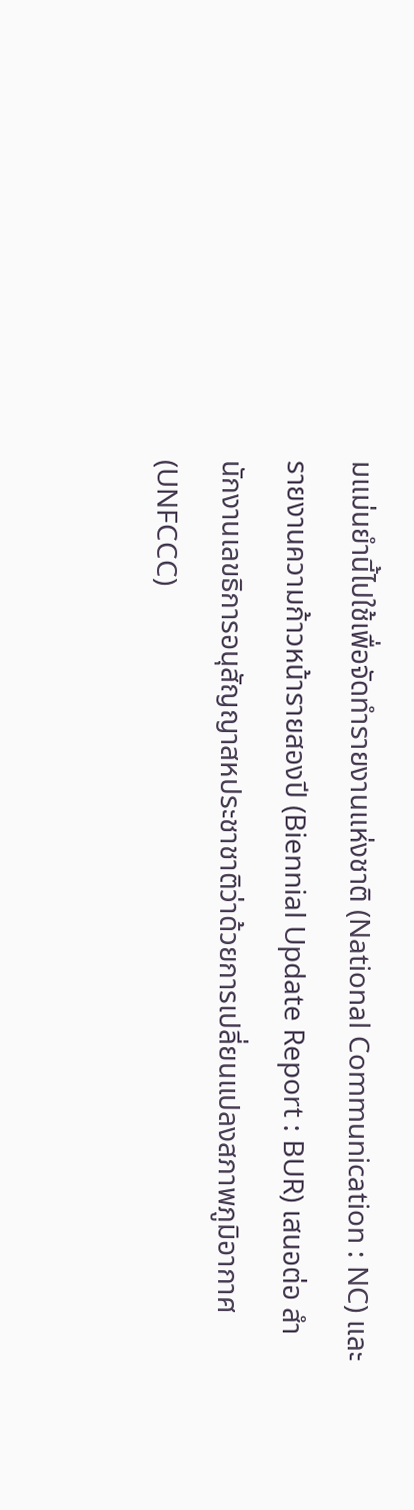มแม่นยำนี้ไปใช้เพื่อจัดทำรายงานแห่งชาติ (National Communication : NC) และรายงานความก้าวหน้ารายสองปี (Biennial Update Report : BUR) เสนอต่อ สำนักงานเลขธิการอนุสัญญาสหประชาชาติว่าด้วยการเปลี่ยนแปลงสภาพภูมิอากาศ (UNFCCC)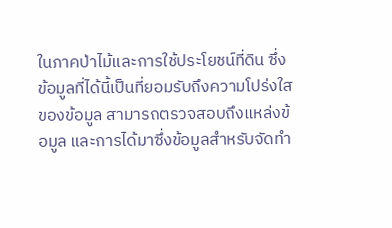ในภาคป่าไม้และการใช้ประโยชน์ที่ดิน ซึ่งข้อมูลที่ได้นี้เป็นที่ยอมรับถึงความโปร่งใสของข้อมูล สามารถตรวจสอบถึงแหล่งข้อมูล และการได้มาซึ่งข้อมูลสำหรับจัดทำ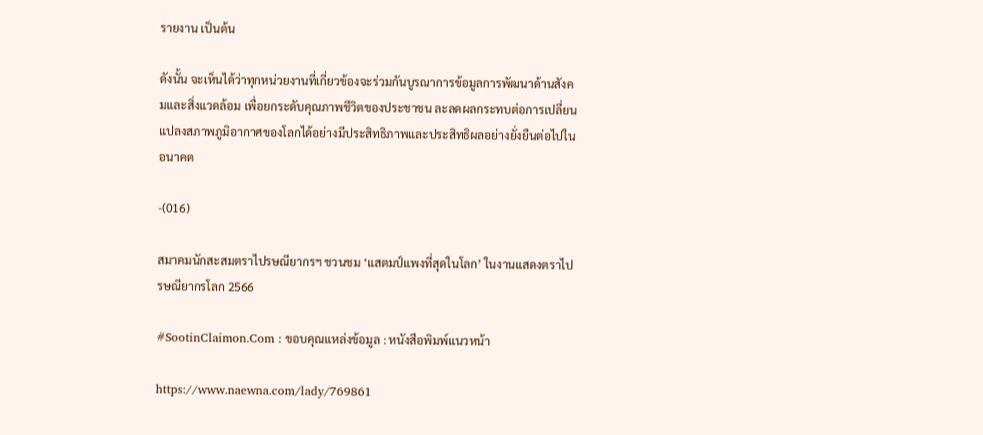รายงาน เป็นต้น

ดังนั้น จะเห็นได้ว่าทุกหน่วยงานที่เกี่ยวข้องจะร่วมกันบูรณาการข้อมูลการพัฒนาด้านสังคมและสิ่งแวดล้อม เพื่อยกระดับคุณภาพชีวิตของประชาชน ละลดผลกระทบต่อการเปลี่ยนแปลงสภาพภูมิอากาศของโลกได้อย่างมีประสิทธิภาพและประสิทธิผลอย่างยั่งยืนต่อไปในอนาคต

-(016)

สมาคมนักสะสมตราไปรษณียากรฯ ชวนชม ‘แสตมป์แพงที่สุดในโลก’ ในงานแสดงตราไปรษณียากรโลก 2566

#SootinClaimon.Com : ขอบคุณแหล่งข้อมูล : หนังสือพิมพ์แนวหน้า

https://www.naewna.com/lady/769861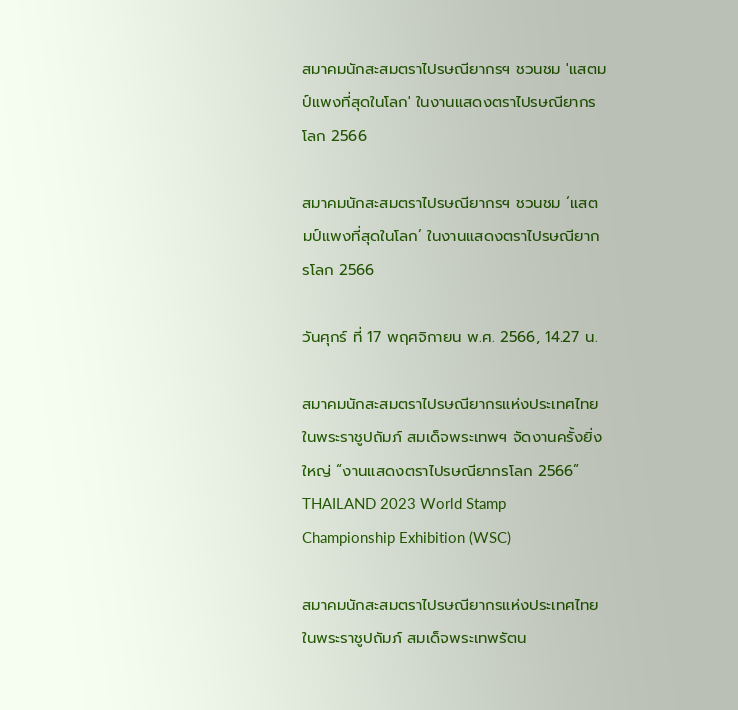สมาคมนักสะสมตราไปรษณียากรฯ ชวนชม 'แสตมป์แพงที่สุดในโลก' ในงานแสดงตราไปรษณียากรโลก 2566

สมาคมนักสะสมตราไปรษณียากรฯ ชวนชม ‘แสตมป์แพงที่สุดในโลก’ ในงานแสดงตราไปรษณียากรโลก 2566

วันศุกร์ ที่ 17 พฤศจิกายน พ.ศ. 2566, 14.27 น.

สมาคมนักสะสมตราไปรษณียากรแห่งประเทศไทย ในพระราชูปถัมภ์ สมเด็จพระเทพฯ จัดงานครั้งยิ่งใหญ่ “งานแสดงตราไปรษณียากรโลก 2566” THAILAND 2023 World Stamp Championship Exhibition (WSC)

สมาคมนักสะสมตราไปรษณียากรแห่งประเทศไทย ในพระราชูปถัมภ์ สมเด็จพระเทพรัตน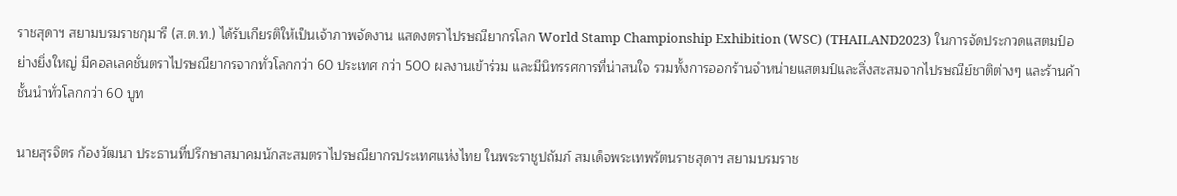ราชสุดาฯ สยามบรมราชกุมารี (ส.ต.ท.) ได้รับเกียรติให้เป็นเจ้าภาพจัดงาน แสดงตราไปรษณียากรโลก World Stamp Championship Exhibition (WSC) (THAILAND2023) ในการจัดประกวดแสตมป์อย่างยิ่งใหญ่ มีคอลเลคชั่นตราไปรษณียากรจากทั่วโลกกว่า 60 ประเทศ กว่า 500 ผลงานเข้าร่วม และมีนิทรรศการที่น่าสนใจ รวมทั้งการออกร้านจำหน่ายแสตมป์และสิ่งสะสมจากไปรษณีย์ชาติต่างๆ และร้านค้าชั้นนำทั่วโลกกว่า 60 บูท

นายสุรจิตร ก้องวัฒนา ประธานที่ปรึกษาสมาคมนักสะสมตราไปรษณียากรประเทศแห่งไทย ในพระราชูปถัมภ์ สมเด็จพระเทพรัตนราชสุดาฯ สยามบรมราช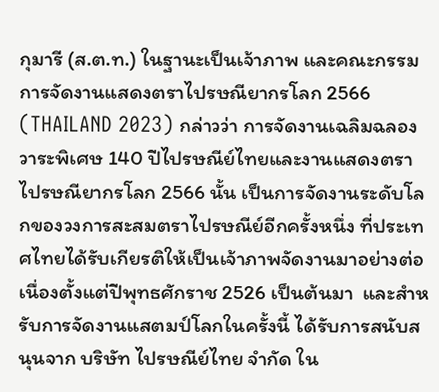กุมารี (ส.ต.ท.) ในฐานะเป็นเจ้าภาพ และคณะกรรมการจัดงานแสดงตราไปรษณียากรโลก 2566 (THAILAND 2023) กล่าวว่า การจัดงานเฉลิมฉลองวาระพิเศษ 140 ปีไปรษณีย์ไทยและงานแสดงตราไปรษณียากรโลก 2566 นั้น เป็นการจัดงานระดับโลกของวงการสะสมตราไปรษณีย์อีกครั้งหนึ่ง ที่ประเทศไทยได้รับเกียรติให้เป็นเจ้าภาพจัดงานมาอย่างต่อเนื่องตั้งแต่ปีพุทธศักราช 2526 เป็นต้นมา  และสำหรับการจัดงานแสตมป์โลกในครั้งนี้ ได้รับการสนับสนุนจาก บริษัท ไปรษณีย์ไทย จำกัด ใน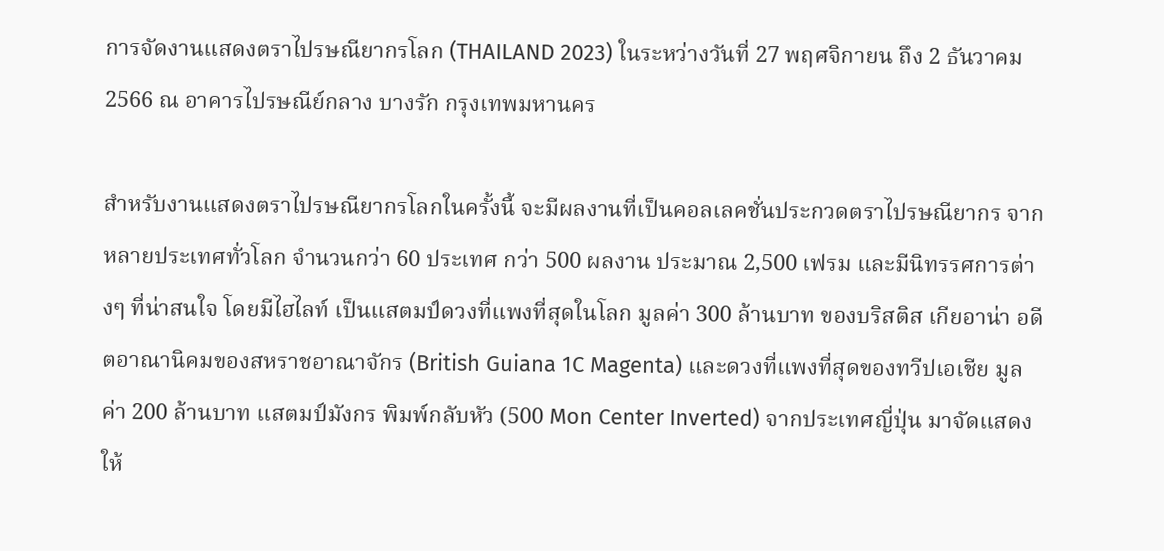การจัดงานแสดงตราไปรษณียากรโลก (THAILAND 2023) ในระหว่างวันที่ 27 พฤศจิกายน ถึง 2 ธันวาคม 2566 ณ อาคารไปรษณีย์กลาง บางรัก กรุงเทพมหานคร

สำหรับงานแสดงตราไปรษณียากรโลกในครั้งนี้ จะมีผลงานที่เป็นคอลเลคชั่นประกวดตราไปรษณียากร จากหลายประเทศทั่วโลก จำนวนกว่า 60 ประเทศ กว่า 500 ผลงาน ประมาณ 2,500 เฟรม และมีนิทรรศการต่างๆ ที่น่าสนใจ โดยมีไฮไลท์ เป็นแสตมป์ดวงที่แพงที่สุดในโลก มูลค่า 300 ล้านบาท ของบริสติส เกียอาน่า อดีตอาณานิคมของสหราชอาณาจักร (British Guiana 1C Magenta) และดวงที่แพงที่สุดของทวีปเอเชีย มูลค่า 200 ล้านบาท แสตมป์มังกร พิมพ์กลับหัว (500 Mon Center Inverted) จากประเทศญี่ปุ่น มาจัดแสดงให้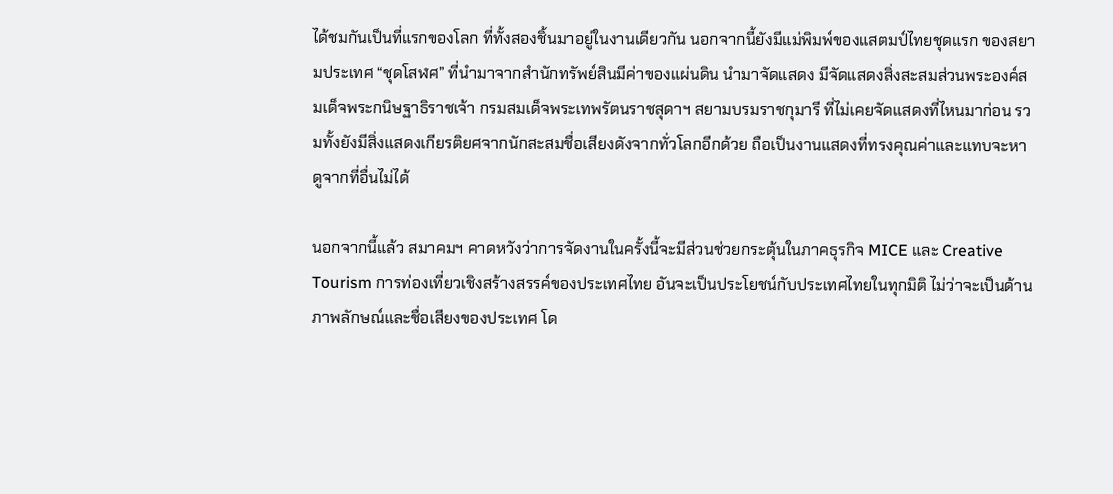ได้ชมกันเป็นที่แรกของโลก ที่ทั้งสองชิ้นมาอยู่ในงานเดียวกัน นอกจากนี้ยังมีแม่พิมพ์ของแสตมป์ไทยชุดแรก ของสยามประเทศ “ชุดโสฬศ” ที่นำมาจากสำนักทรัพย์สินมีค่าของแผ่นดิน นำมาจัดแสดง มีจัดแสดงสิ่งสะสมส่วนพระองค์สมเด็จพระกนิษฐาธิราชเจ้า กรมสมเด็จพระเทพรัตนราชสุดาฯ สยามบรมราชกุมารี ที่ไม่เคยจัดแสดงที่ไหนมาก่อน รวมทั้งยังมีสิ่งแสดงเกียรติยศจากนักสะสมชื่อเสียงดังจากทั่วโลกอีกด้วย ถือเป็นงานแสดงที่ทรงคุณค่าและแทบจะหาดูจากที่อื่นไม่ได้

นอกจากนี้แล้ว สมาคมฯ คาดหวังว่าการจัดงานในครั้งนี้จะมีส่วนช่วยกระตุ้นในภาคธุรกิจ MICE และ Creative Tourism การท่องเที่ยวเชิงสร้างสรรค์ของประเทศไทย อันจะเป็นประโยชน์กับประเทศไทยในทุกมิติ ไม่ว่าจะเป็นด้านภาพลักษณ์และชื่อเสียงของประเทศ โด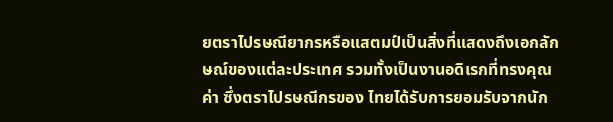ยตราไปรษณียากรหรือแสตมป์เป็นสิ่งที่แสดงถึงเอกลักษณ์ของแต่ละประเทศ รวมทั้งเป็นงานอดิเรกที่ทรงคุณค่า ซึ่งตราไปรษณีกรของ ไทยได้รับการยอมรับจากนัก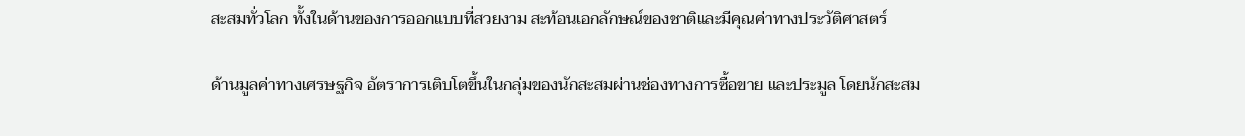สะสมทั่วโลก ทั้งในด้านของการออกแบบที่สวยงาม สะท้อนเอกลักษณ์ของชาติและมีคุณค่าทางประวัติศาสตร์

ด้านมูลค่าทางเศรษฐกิจ อัตราการเติบโตขึ้นในกลุ่มของนักสะสมผ่านช่องทางการซื้อขาย และประมูล โดยนักสะสม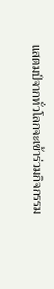แสตมป์จากทั่วโลกจะเข้าร่วมกิจกรรม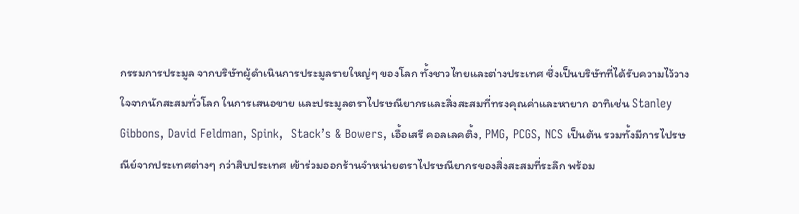กรรมการประมูล จากบริษัทผู้ดำเนินการประมูลรายใหญ่ๆ ของโลก ทั้งชาวไทยและต่างประเทศ ซึ่งเป็นบริษัทที่ได้รับความไว้วางใจจากนักสะสมทั่วโลก ในการเสนอขาย และประมูลตราไปรษณียากรและสิ่งสะสมที่ทรงคุณค่าและหายาก อาทิเช่น Stanley Gibbons, David Feldman, Spink,  Stack’s & Bowers, เอื้อเสรี คอลเลคติ้ง, PMG, PCGS, NCS เป็นต้น รวมทั้งมีการไปรษณีย์จากประเทศต่างๆ กว่าสิบประเทศ เข้าร่วมออกร้านจำหน่ายตราไปรษณียากรของสิ่งสะสมที่ระลึก พร้อม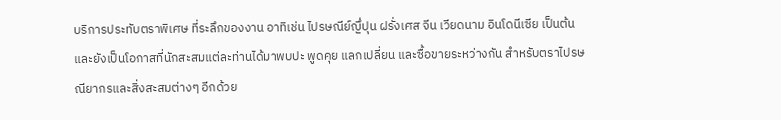บริการประทับตราพิเศษ ที่ระลึกของงาน อาทิเช่น ไปรษณีย์ญึ่ปุน ฝรั่งเศส จีน เวียดนาม อินโดนีเซีย เป็นต้น และยังเป็นโอกาสที่นักสะสมแต่ละท่านได้มาพบปะ พูดคุย แลกเปลี่ยน และซื้อขายระหว่างกัน สำหรับตราไปรษณียากรและสิ่งสะสมต่างๆ อีกด้วย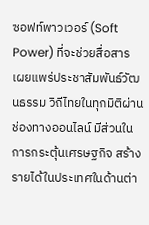ซอฟท์พาวเวอร์ (Soft Power) ที่จะช่วยสื่อสาร เผยแพร่ประชาสัมพันธ์วัฒนธรรม วิถีไทยในทุกมิติผ่านช่องทางออนไลน์ มีส่วนในการกระตุ้นเศรษฐกิจ สร้างรายได้ในประเทศในด้านต่า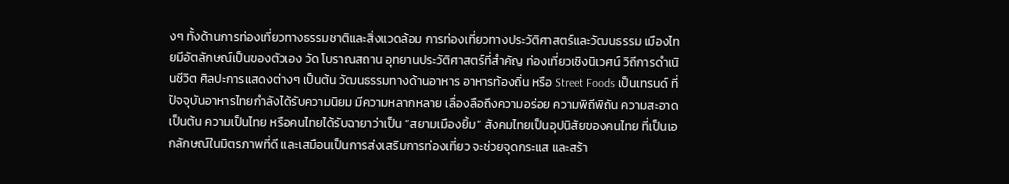งๆ ทั้งด้านการท่องเที่ยวทางธรรมชาติและสิ่งแวดล้อม การท่องเที่ยวทางประวัติศาสตร์และวัฒนธรรม เมืองไทยมีอัตลักษณ์เป็นของตัวเอง วัด โบราณสถาน อุทยานประวัติศาสตร์ที่สำคัญ ท่องเที่ยวเชิงนิเวศน์ วิถีการดำเนินชีวิต ศิลปะการแสดงต่างๆ เป็นต้น วัฒนธรรมทางด้านอาหาร อาหารท้องถิ่น หรือ Street Foods เป็นเทรนด์ ที่ปัจจุบันอาหารไทยกำลังได้รับความนิยม มีความหลากหลาย เลื่องลือถึงความอร่อย ความพิถีพิถัน ความสะอาด เป็นต้น ความเป็นไทย หรือคนไทยได้รับฉายาว่าเป็น “สยามเมืองยิ้ม” สังคมไทยเป็นอุปนิสัยของคนไทย ที่เป็นเอกลักษณ์ในมิตรภาพที่ดี และเสมือนเป็นการส่งเสริมการท่องเที่ยว จะช่วยจุดกระแส และสร้า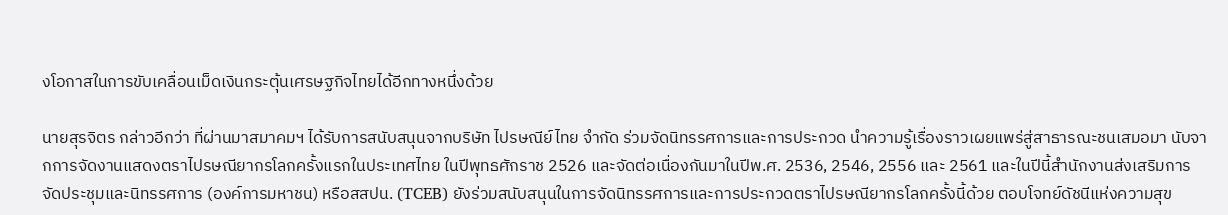งโอกาสในการขับเคลื่อนเม็ดเงินกระตุ้นเศรษฐกิจไทยได้อีกทางหนึ่งด้วย

นายสุรจิตร กล่าวอีกว่า ที่ผ่านมาสมาคมฯ ได้รับการสนับสนุนจากบริษัท ไปรษณีย์ไทย จำกัด ร่วมจัดนิทรรศการและการประกวด นำความรู้เรื่องราวเผยแพร่สู่สาธารณะชนเสมอมา นับจากการจัดงานแสดงตราไปรษณียากรโลกครั้งแรกในประเทศไทย ในปีพุทธศักราช 2526 และจัดต่อเนื่องกันมาในปีพ.ศ. 2536, 2546, 2556 และ 2561 และในปีนี้สำนักงานส่งเสริมการจัดประชุมและนิทรรศการ (องค์การมหาชน) หรือสสปน. (TCEB) ยังร่วมสนับสนุนในการจัดนิทรรศการและการประกวดตราไปรษณียากรโลกครั้งนี้ด้วย ตอบโจทย์ดัชนีแห่งความสุข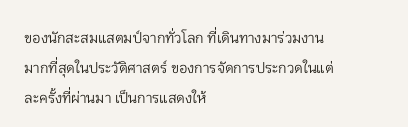ของนักสะสมแสตมป์จากทั่วโลก ที่เดินทางมาร่วมงานมากที่สุดในประวัติศาสตร์ ของการจัดการประกวดในแต่ละครั้งที่ผ่านมา เป็นการแสดงให้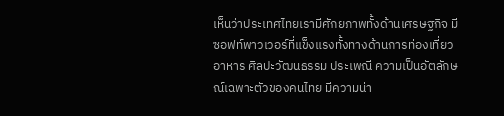เห็นว่าประเทศไทยเรามีศักยภาพทั้งด้านเศรษฐกิจ มีซอฟท์พาวเวอร์ที่แข็งแรงทั้งทางด้านการท่องเที่ยว อาหาร ศิลปะวัฒนธรรม ประเพณี ความเป็นอัตลักษณ์เฉพาะตัวของคนไทย มีความน่า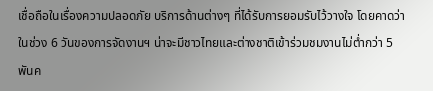เชื่อถือในเรื่องความปลอดภัย บริการด้านต่างๆ ที่ได้รับการยอมรับไว้วางใจ โดยคาดว่าในช่วง 6 วันของการจัดงานฯ น่าจะมีชาวไทยและต่างชาติเข้าร่วมชมงานไม่ต่ำกว่า 5 พันค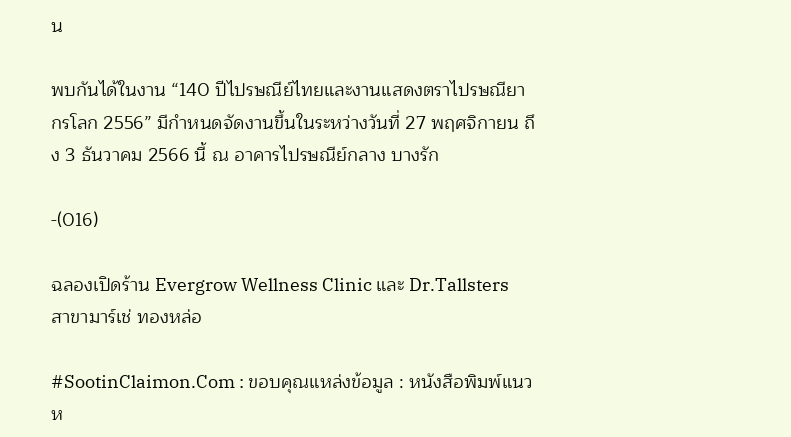น

พบกันได้ในงาน “140 ปีไปรษณีย์ไทยและงานแสดงตราไปรษณียากรโลก 2556” มีกำหนดจัดงานขึ้นในระหว่างวันที่ 27 พฤศจิกายน ถึง 3 ธันวาคม 2566 นี้ ณ อาคารไปรษณีย์กลาง บางรัก

-(016)

ฉลองเปิดร้าน Evergrow Wellness Clinic และ Dr.Tallsters สาขามาร์เช่ ทองหล่อ

#SootinClaimon.Com : ขอบคุณแหล่งข้อมูล : หนังสือพิมพ์แนวห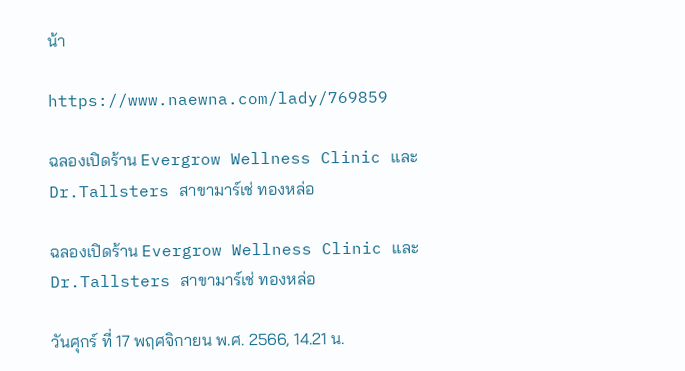น้า

https://www.naewna.com/lady/769859

ฉลองเปิดร้าน Evergrow Wellness Clinic และ Dr.Tallsters สาขามาร์เช่ ทองหล่อ

ฉลองเปิดร้าน Evergrow Wellness Clinic และ Dr.Tallsters สาขามาร์เช่ ทองหล่อ

วันศุกร์ ที่ 17 พฤศจิกายน พ.ศ. 2566, 14.21 น.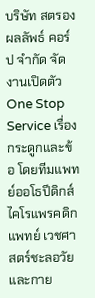บริษัท สตรองผลลัพธ์ คอร์ป จำกัด จัดงานเปิดตัว One Stop Service เรื่องกระดูกและข้อ โดยทีมแพทย์ออโธปีดิกส์ ไคโรแพรคดิกแพทย์ เวชศาสตร์ชะลอวัย และกาย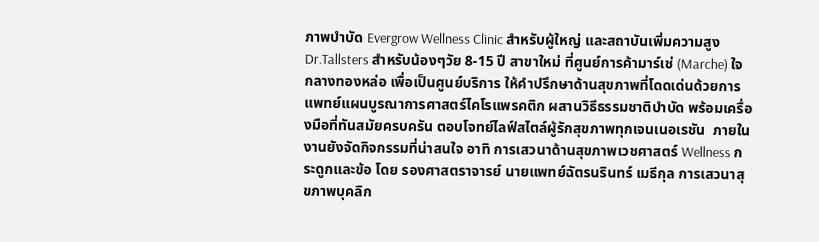ภาพบำบัด Evergrow Wellness Clinic สำหรับผู้ใหญ่ และสถาบันเพิ่มความสูง Dr.Tallsters สำหรับน้องๆวัย 8-15 ปี สาขาใหม่ ที่ศูนย์การค้ามาร์เช่ (Marche) ใจกลางทองหล่อ เพื่อเป็นศูนย์บริการ ให้คำปรึกษาด้านสุขภาพที่โดดเด่นด้วยการแพทย์แผนบูรณาการศาสตร์ไคโรแพรคติก ผสานวิธีธรรมชาติบำบัด พร้อมเครื่องมือที่ทันสมัยครบครัน ตอบโจทย์ไลฟ์สไตล์ผู้รักสุขภาพทุกเจนเนอเรชัน  ภายในงานยังจัดกิจกรรมที่น่าสนใจ อาทิ การเสวนาด้านสุขภาพเวชศาสตร์ Wellness กระดูกและข้อ โดย รองศาสตราจารย์ นายแพทย์ฉัตรนรินทร์ เมธีกุล การเสวนาสุขภาพบุคลิก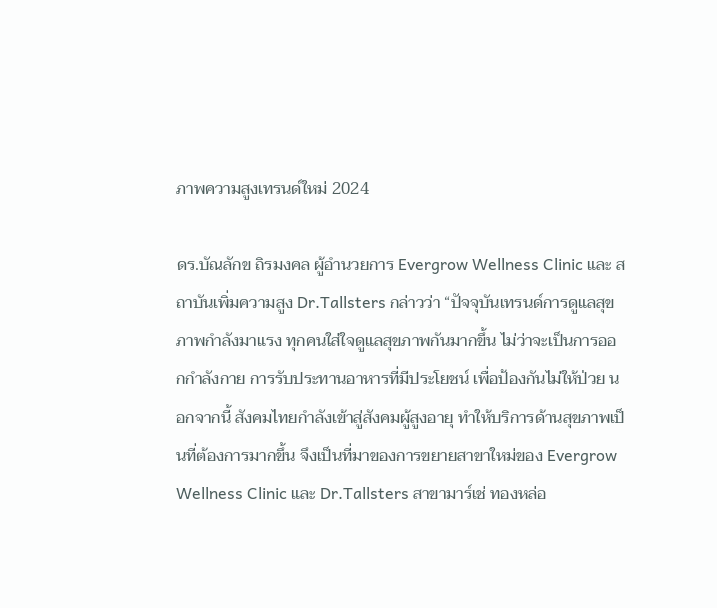ภาพความสูงเทรนด์ใหม่ 2024

ดร.บัณลักข ถิรมงคล ผู้อำนวยการ Evergrow Wellness Clinic และ สถาบันเพิ่มความสูง Dr.Tallsters กล่าวว่า “ปัจจุบันเทรนด์การดูแลสุขภาพกำลังมาแรง ทุกคนใส่ใจดูแลสุขภาพกันมากขึ้น ไม่ว่าจะเป็นการออกกำลังกาย การรับประทานอาหารที่มีประโยชน์ เพื่อป้องกันไม่ให้ป่วย นอกจากนี้ สังคมไทยกำลังเข้าสู่สังคมผู้สูงอายุ ทำให้บริการด้านสุขภาพเป็นที่ต้องการมากขึ้น จึงเป็นที่มาของการขยายสาขาใหม่ของ Evergrow Wellness Clinic และ Dr.Tallsters สาขามาร์เช่ ทองหล่อ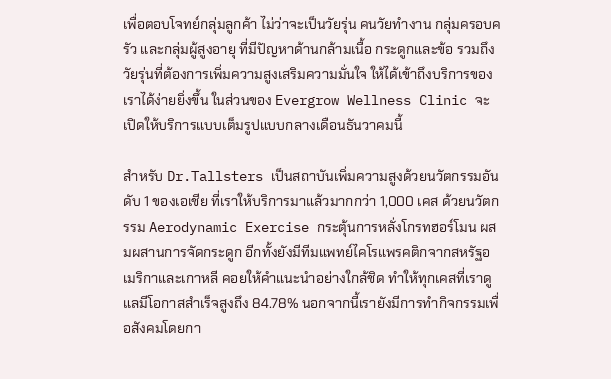เพื่อตอบโจทย์กลุ่มลูกค้า ไม่ว่าจะเป็นวัยรุ่น คนวัยทำงาน กลุ่มครอบครัว และกลุ่มผู้สูงอายุ ที่มีปัญหาด้านกล้ามเนื้อ กระดูกและข้อ รวมถึงวัยรุ่นที่ต้องการเพิ่มความสูงเสริมความมั่นใจ ให้ได้เข้าถึงบริการของเราได้ง่ายยิ่งขึ้น ในส่วนของ Evergrow Wellness Clinic จะเปิดให้บริการแบบเต็มรูปแบบกลางเดือนธันวาคมนี้

สำหรับ Dr.Tallsters เป็นสถาบันเพิ่มความสูงด้วยนวัตกรรมอันดับ 1 ของเอเชีย ที่เราให้บริการมาแล้วมากกว่า 1,000 เคส ด้วยนวัตกรรม Aerodynamic Exercise กระตุ้นการหลั่งโกรทฮอร์โมน ผสมผสานการจัดกระดูก อีกทั้งยังมีทีมแพทย์ไคโรแพรคติกจากสหรัฐอเมริกาและเกาหลี คอยให้คำแนะนำอย่างใกล้ชิด ทำให้ทุกเคสที่เราดูแลมีโอกาสสำเร็จสูงถึง 84.78% นอกจากนี้เรายังมีการทำกิจกรรมเพื่อสังคมโดยกา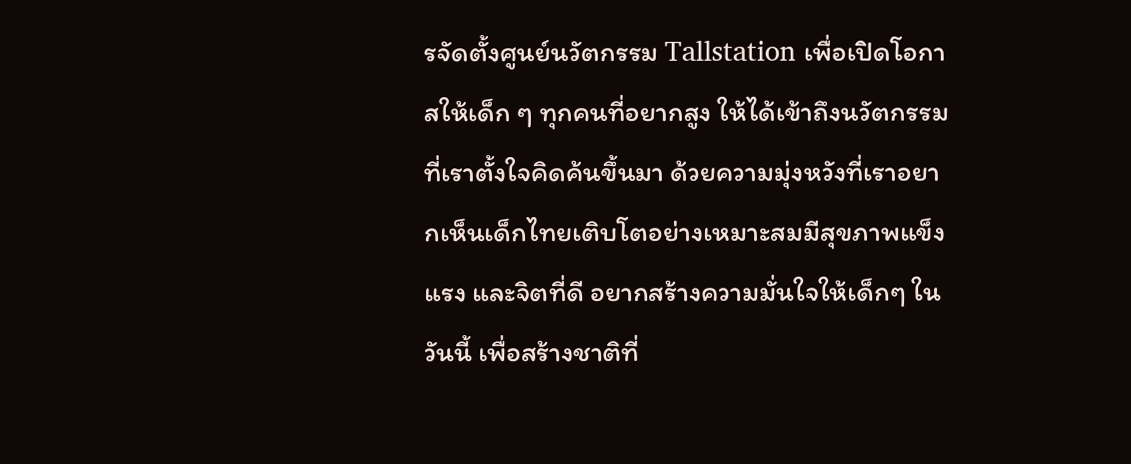รจัดตั้งศูนย์นวัตกรรม Tallstation เพื่อเปิดโอกาสให้เด็ก ๆ ทุกคนที่อยากสูง ให้ได้เข้าถึงนวัตกรรมที่เราตั้งใจคิดค้นขึ้นมา ด้วยความมุ่งหวังที่เราอยากเห็นเด็กไทยเติบโตอย่างเหมาะสมมีสุขภาพแข็งแรง และจิตที่ดี อยากสร้างความมั่นใจให้เด็กๆ ในวันนี้ เพื่อสร้างชาติที่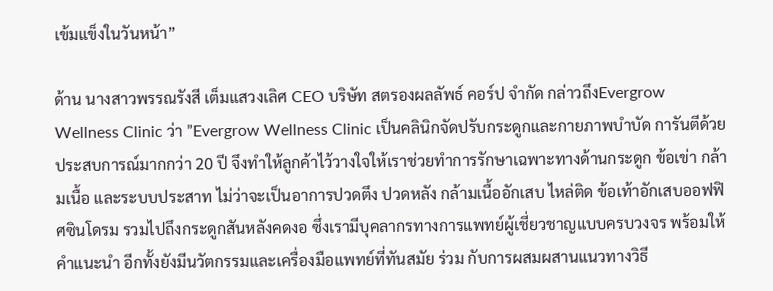เข้มแข็งในวันหน้า”

ด้าน นางสาวพรรณรังสี เต็มแสวงเลิศ CEO บริษัท สตรองผลลัพธ์ คอร์ป จำกัด กล่าวถึงEvergrow Wellness Clinic ว่า ”Evergrow Wellness Clinic เป็นคลินิกจัดปรับกระดูกและกายภาพบำบัด การันตีด้วยประสบการณ์มากกว่า 20 ปี จึงทำให้ลูกค้าไว้วางใจให้เราช่วยทำการรักษาเฉพาะทางด้านกระดูก ข้อเข่า กล้ามเนื้อ และระบบประสาท ไม่ว่าจะเป็นอาการปวดตึง ปวดหลัง กล้ามเนื้ออักเสบ ไหล่ติด ข้อเท้าอักเสบออฟฟิศซินโดรม รวมไปถึงกระดูกสันหลังคดงอ ซึ่งเรามีบุคลากรทางการแพทย์ผู้เชี่ยวชาญแบบครบวงจร พร้อมให้คำแนะนำ อีกทั้งยังมีนวัตกรรมและเครื่องมือแพทย์ที่ทันสมัย ร่วม กับการผสมผสานแนวทางวิธี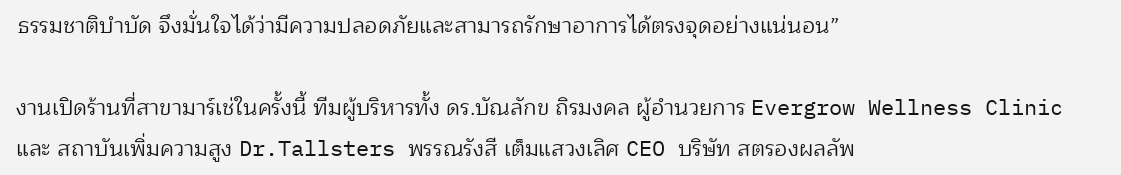ธรรมชาติบำบัด จึงมั่นใจได้ว่ามีความปลอดภัยและสามารถรักษาอาการได้ตรงจุดอย่างแน่นอน”

งานเปิดร้านที่สาขามาร์เช่ในครั้งนี้ ทีมผู้บริหารทั้ง ดร.บัณลักข ถิรมงคล ผู้อำนวยการ Evergrow Wellness Clinic และ สถาบันเพิ่มความสูง Dr.Tallsters พรรณรังสี เต็มแสวงเลิศ CEO บริษัท สตรองผลลัพ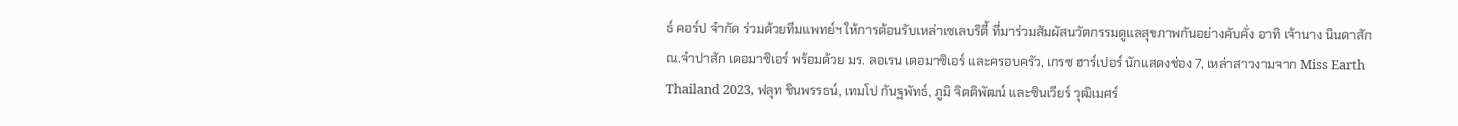ธ์ คอร์ป จำกัด ร่วมด้วยทีมแพทย์ฯ ให้การต้อนรับเหล่าเซเลบริตี้ ที่มาร่วมสัมผัสนวัตกรรมดูแลสุขภาพกันอย่างคับคั่ง อาทิ เจ้านาง นินดาสัก ณ.จำปาสัก เดอมาซิเอร์ พร้อมด้วย มร. ลอเรน เดอมาซิเอร์ และครอบครัว, เกรซ ฮาร์เปอร์ นักแสดงช่อง 7, เหล่าสาวงามจาก Miss Earth Thailand 2023, ฟลุท ชินพรรธน์, เทมโป กันฐพัทธ์, ภูมิ จิตติพัฒน์ และซินเวียร์ วุฒิเมศร์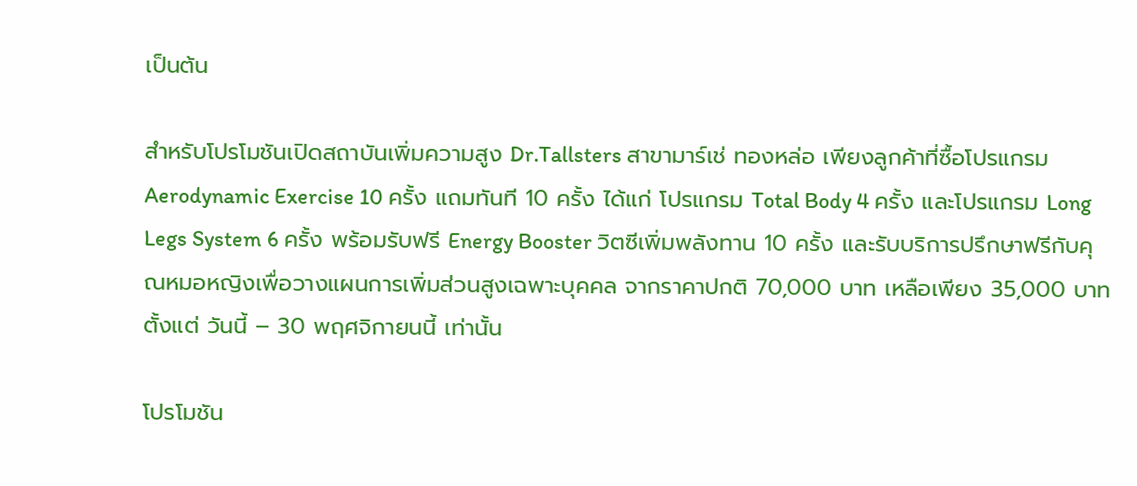เป็นต้น

สำหรับโปรโมชันเปิดสถาบันเพิ่มความสูง Dr.Tallsters สาขามาร์เช่ ทองหล่อ เพียงลูกค้าที่ซื้อโปรแกรม Aerodynamic Exercise 10 ครั้ง แถมทันที 10 ครั้ง ได้แก่ โปรแกรม Total Body 4 ครั้ง และโปรแกรม Long Legs System 6 ครั้ง พร้อมรับฟรี Energy Booster วิตซีเพิ่มพลังทาน 10 ครั้ง และรับบริการปรึกษาฟรีกับคุณหมอหญิงเพื่อวางแผนการเพิ่มส่วนสูงเฉพาะบุคคล จากราคาปกติ 70,000 บาท เหลือเพียง 35,000 บาท ตั้งแต่ วันนี้ – 30 พฤศจิกายนนี้ เท่านั้น

โปรโมชัน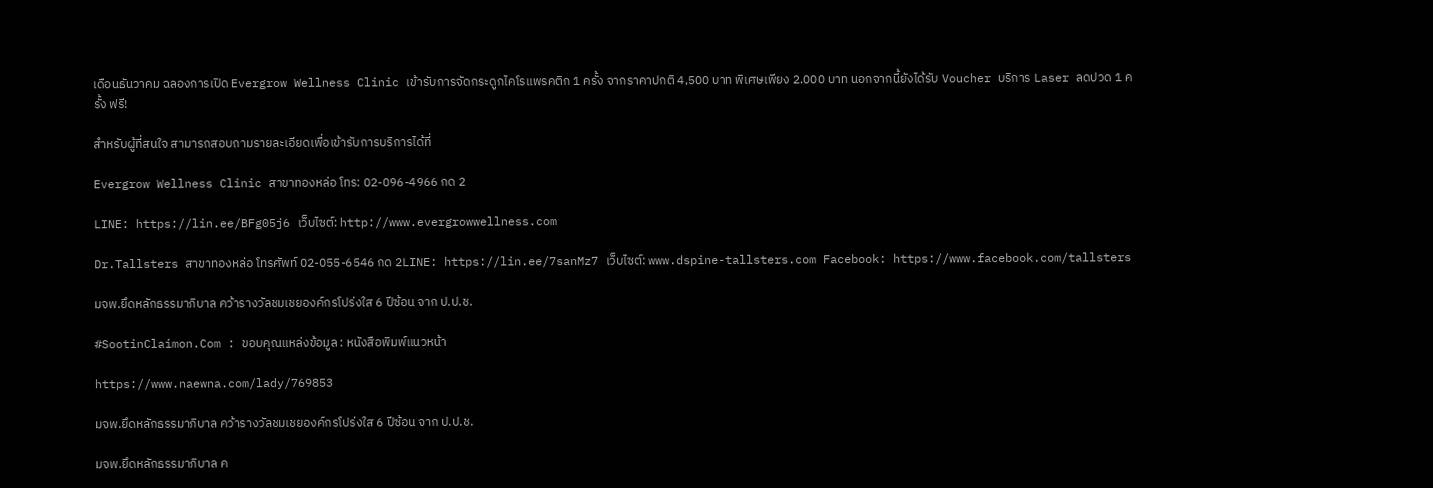เดือนธันวาคม ฉลองการเปิด Evergrow Wellness Clinic เข้ารับการจัดกระดูกไคโรแพรคติก 1 ครั้ง จากราคาปกติ 4,500 บาท พิเศษเพียง 2.000 บาท นอกจากนี้ยังได้รับ Voucher บริการ Laser ลดปวด 1 ครั้ง ฟรี!

สำหรับผู้ที่สนใจ สามารถสอบถามรายละเอียดเพื่อเข้ารับการบริการได้ที่

Evergrow Wellness Clinic สาขาทองหล่อ โทร: 02-096-4966 กด 2

LINE: https://lin.ee/BFg05j6 เว็บไซต์: http://www.evergrowwellness.com

Dr.Tallsters สาขาทองหล่อ โทรศัพท์ 02-055-6546 กด 2LINE: https://lin.ee/7sanMz7 เว็บไซต์: www.dspine-tallsters.com Facebook: https://www.facebook.com/tallsters

มจพ.ยึดหลักธรรมาภิบาล คว้ารางวัลชมเชยองค์กรโปร่งใส 6 ปีซ้อน จาก ป.ป.ช.

#SootinClaimon.Com : ขอบคุณแหล่งข้อมูล : หนังสือพิมพ์แนวหน้า

https://www.naewna.com/lady/769853

มจพ.ยึดหลักธรรมาภิบาล คว้ารางวัลชมเชยองค์กรโปร่งใส 6 ปีซ้อน จาก ป.ป.ช.

มจพ.ยึดหลักธรรมาภิบาล ค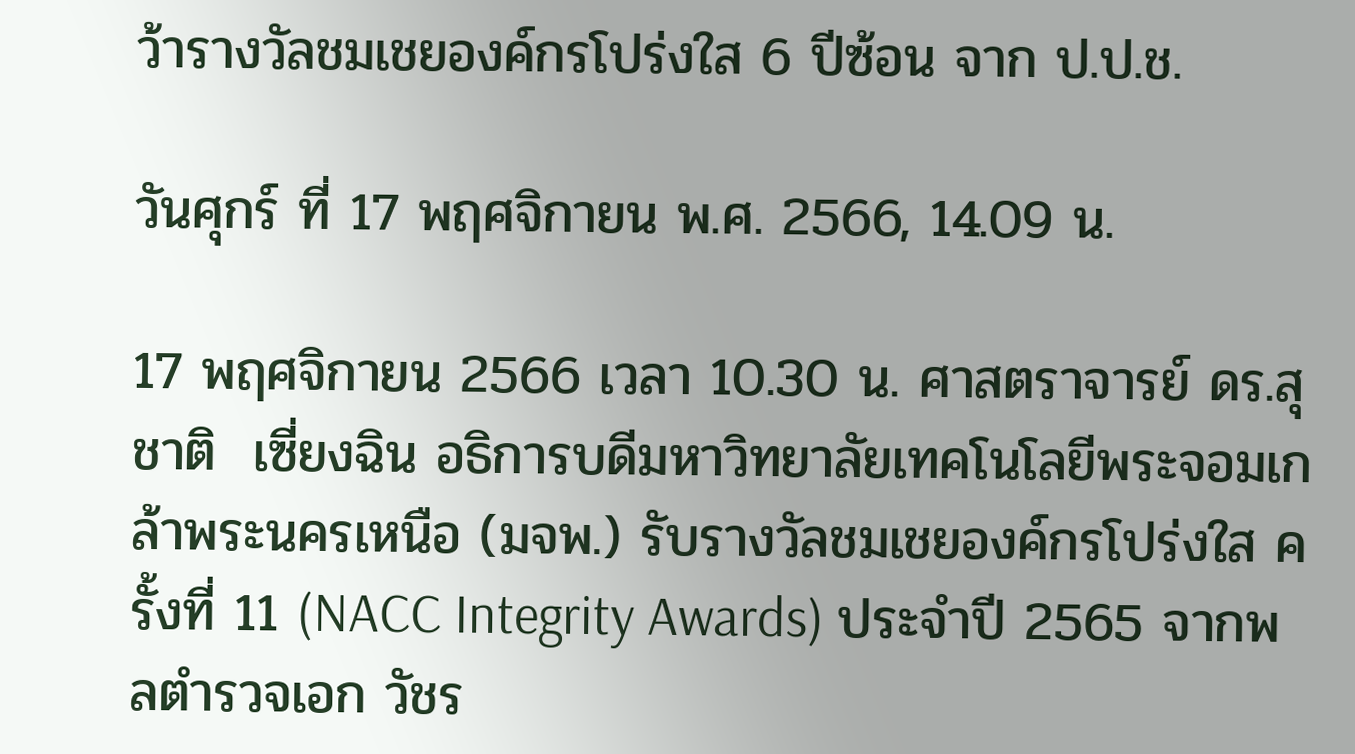ว้ารางวัลชมเชยองค์กรโปร่งใส 6 ปีซ้อน จาก ป.ป.ช.

วันศุกร์ ที่ 17 พฤศจิกายน พ.ศ. 2566, 14.09 น.

17 พฤศจิกายน 2566 เวลา 10.30 น. ศาสตราจารย์ ดร.สุชาติ  เซี่ยงฉิน อธิการบดีมหาวิทยาลัยเทคโนโลยีพระจอมเกล้าพระนครเหนือ (มจพ.) รับรางวัลชมเชยองค์กรโปร่งใส ครั้งที่ 11 (NACC Integrity Awards) ประจำปี 2565 จากพลตำรวจเอก วัชร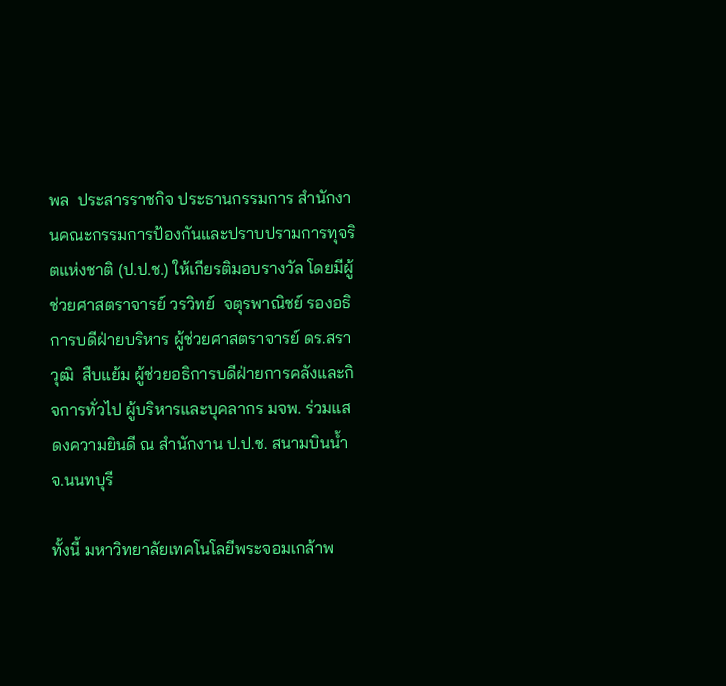พล  ประสารราชกิจ ประธานกรรมการ สำนักงานคณะกรรมการป้องกันและปราบปรามการทุจริตแห่งชาติ (ป.ป.ช.) ให้เกียรติมอบรางวัล โดยมีผู้ช่วยศาสตราจารย์ วรวิทย์  จตุรพาณิชย์ รองอธิการบดีฝ่ายบริหาร ผู้ช่วยศาสตราจารย์ ดร.สราวุฒิ  สืบแย้ม ผู้ช่วยอธิการบดีฝ่ายการคลังและกิจการทั่วไป ผู้บริหารและบุคลากร มจพ. ร่วมแสดงความยินดี ณ สำนักงาน ป.ป.ช. สนามบินน้ำ จ.นนทบุรี

ทั้งนี้ มหาวิทยาลัยเทคโนโลยีพระจอมเกล้าพ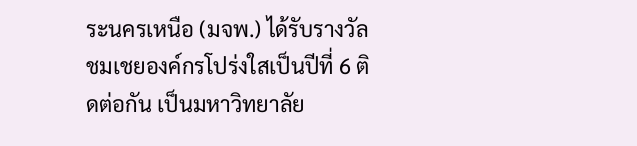ระนครเหนือ (มจพ.) ได้รับรางวัลชมเชยองค์กรโปร่งใสเป็นปีที่ 6 ติดต่อกัน เป็นมหาวิทยาลัย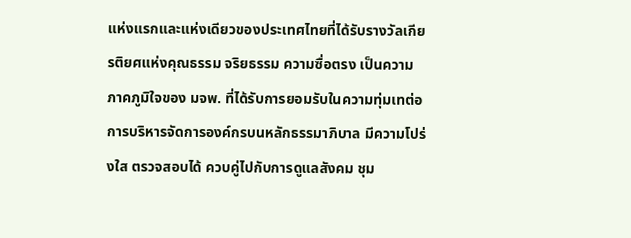แห่งแรกและแห่งเดียวของประเทศไทยที่ได้รับรางวัลเกียรติยศแห่งคุณธรรม จริยธรรม ความซื่อตรง เป็นความภาคภูมิใจของ มจพ. ที่ได้รับการยอมรับในความทุ่มเทต่อการบริหารจัดการองค์กรบนหลักธรรมาภิบาล มีความโปร่งใส ตรวจสอบได้ ควบคู่ไปกับการดูแลสังคม ชุม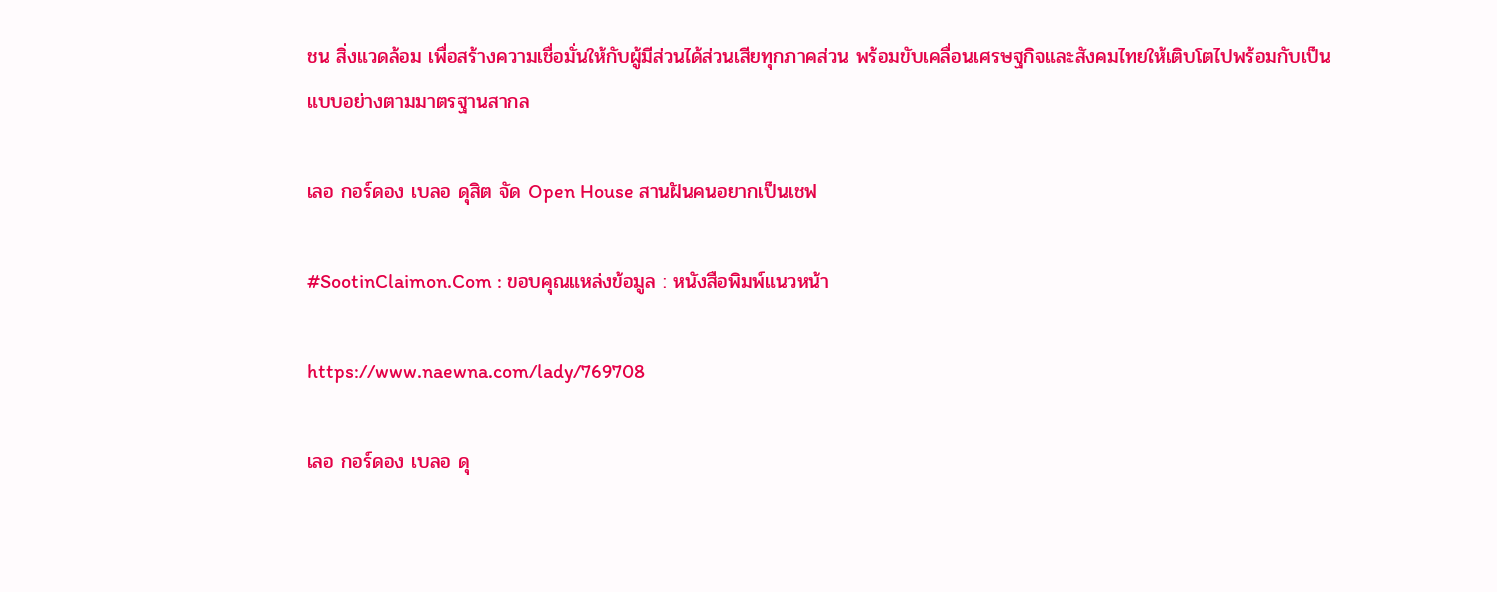ชน สิ่งแวดล้อม เพื่อสร้างความเชื่อมั่นให้กับผู้มีส่วนได้ส่วนเสียทุกภาคส่วน พร้อมขับเคลื่อนเศรษฐกิจและสังคมไทยให้เติบโตไปพร้อมกับเป็นแบบอย่างตามมาตรฐานสากล

เลอ กอร์ดอง เบลอ ดุสิต จัด Open House สานฝันคนอยากเป็นเชฟ

#SootinClaimon.Com : ขอบคุณแหล่งข้อมูล : หนังสือพิมพ์แนวหน้า

https://www.naewna.com/lady/769708

เลอ กอร์ดอง เบลอ ดุ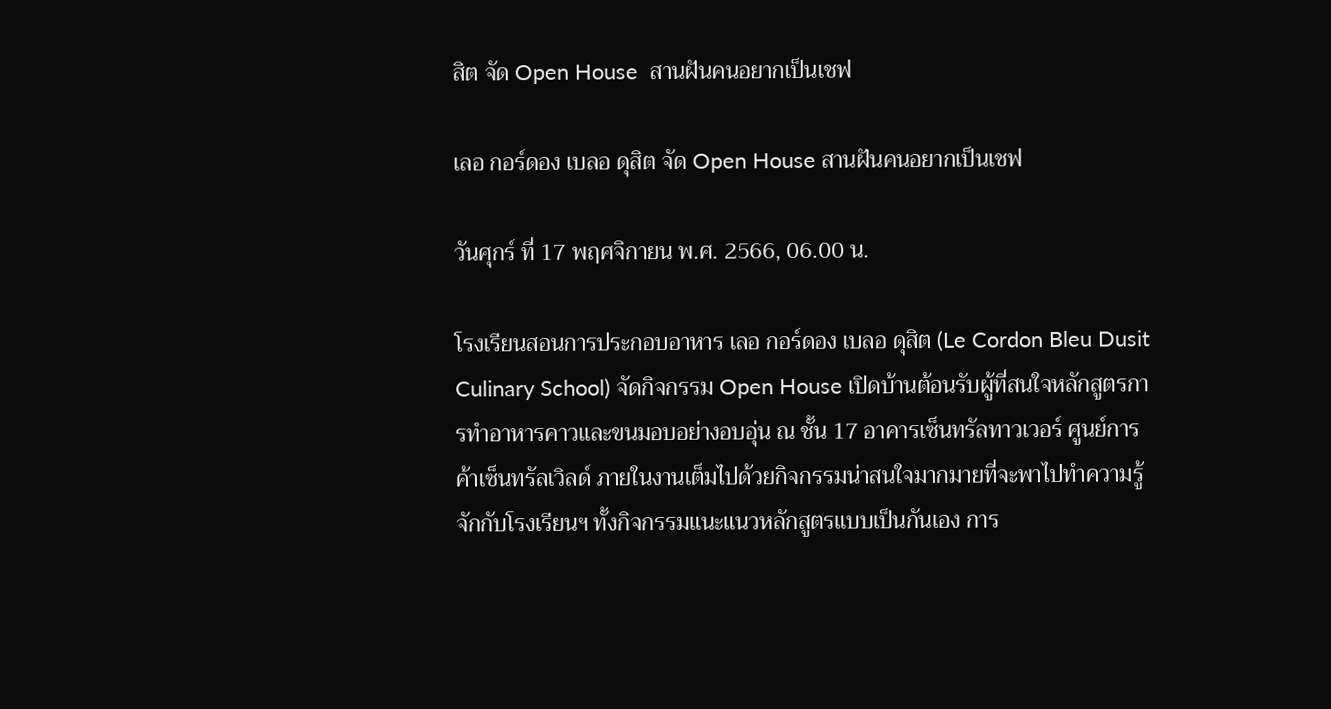สิต จัด Open House  สานฝันคนอยากเป็นเชฟ

เลอ กอร์ดอง เบลอ ดุสิต จัด Open House สานฝันคนอยากเป็นเชฟ

วันศุกร์ ที่ 17 พฤศจิกายน พ.ศ. 2566, 06.00 น.

โรงเรียนสอนการประกอบอาหาร เลอ กอร์ดอง เบลอ ดุสิต (Le Cordon Bleu Dusit Culinary School) จัดกิจกรรม Open House เปิดบ้านต้อนรับผู้ที่สนใจหลักสูตรการทำอาหารคาวและขนมอบอย่างอบอุ่น ณ ชั้น 17 อาคารเซ็นทรัลทาวเวอร์ ศูนย์การค้าเซ็นทรัลเวิลด์ ภายในงานเต็มไปด้วยกิจกรรมน่าสนใจมากมายที่จะพาไปทำความรู้จักกับโรงเรียนฯ ทั้งกิจกรรมแนะแนวหลักสูตรแบบเป็นกันเอง การ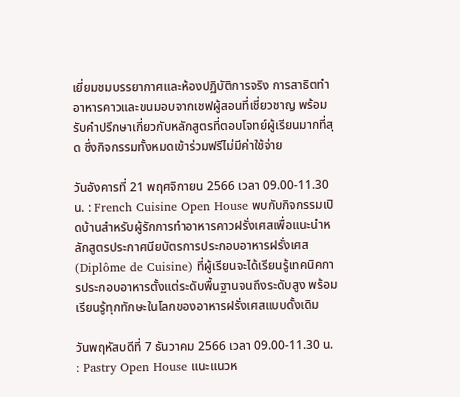เยี่ยมชมบรรยากาศและห้องปฏิบัติการจริง การสาธิตทำอาหารคาวและขนมอบจากเชฟผู้สอนที่เชี่ยวชาญ พร้อมรับคำปรึกษาเกี่ยวกับหลักสูตรที่ตอบโจทย์ผู้เรียนมากที่สุด ซึ่งกิจกรรมทั้งหมดเข้าร่วมฟรีไม่มีค่าใช้จ่าย

วันอังคารที่ 21 พฤศจิกายน 2566 เวลา 09.00-11.30 น. : French Cuisine Open House พบกับกิจกรรมเปิดบ้านสำหรับผู้รักการทำอาหารคาวฝรั่งเศสเพื่อแนะนำหลักสูตรประกาศนียบัตรการประกอบอาหารฝรั่งเศส (Diplôme de Cuisine) ที่ผู้เรียนจะได้เรียนรู้เทคนิคการประกอบอาหารตั้งแต่ระดับพื้นฐานจนถึงระดับสูง พร้อมเรียนรู้ทุกทักษะในโลกของอาหารฝรั่งเศสแบบดั้งเดิม

วันพฤหัสบดีที่ 7 ธันวาคม 2566 เวลา 09.00-11.30 น. : Pastry Open House แนะแนวห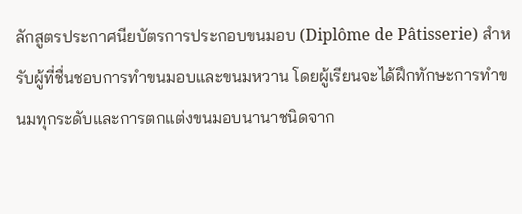ลักสูตรประกาศนียบัตรการประกอบขนมอบ (Diplôme de Pâtisserie) สำหรับผู้ที่ชื่นชอบการทำขนมอบและขนมหวาน โดยผู้เรียนจะได้ฝึกทักษะการทำขนมทุกระดับและการตกแต่งขนมอบนานาชนิดจาก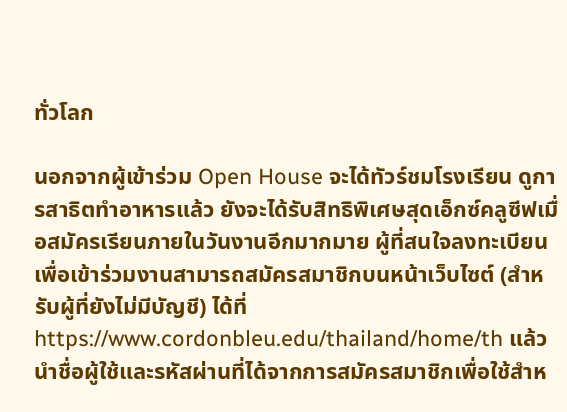ทั่วโลก

นอกจากผู้เข้าร่วม Open House จะได้ทัวร์ชมโรงเรียน ดูการสาธิตทำอาหารแล้ว ยังจะได้รับสิทธิพิเศษสุดเอ็กซ์คลูซีฟเมื่อสมัครเรียนภายในวันงานอีกมากมาย ผู้ที่สนใจลงทะเบียนเพื่อเข้าร่วมงานสามารถสมัครสมาชิกบนหน้าเว็บไซต์ (สำหรับผู้ที่ยังไม่มีบัญชี) ได้ที่ https://www.cordonbleu.edu/thailand/home/th แล้วนำชื่อผู้ใช้และรหัสผ่านที่ได้จากการสมัครสมาชิกเพื่อใช้สำห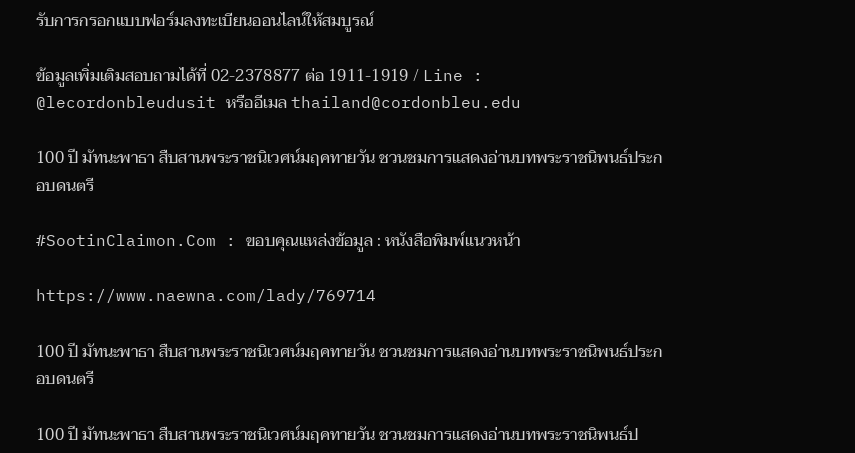รับการกรอกแบบฟอร์มลงทะเบียนออนไลน์ให้สมบูรณ์

ข้อมูลเพิ่มเติมสอบถามได้ที่ 02-2378877 ต่อ 1911-1919 / Line : @lecordonbleudusit หรืออีเมล thailand@cordonbleu.edu

100 ปี มัทนะพาธา สืบสานพระราชนิเวศน์มฤคทายวัน ชวนชมการแสดงอ่านบทพระราชนิพนธ์ประกอบดนตรี

#SootinClaimon.Com : ขอบคุณแหล่งข้อมูล : หนังสือพิมพ์แนวหน้า

https://www.naewna.com/lady/769714

100 ปี มัทนะพาธา สืบสานพระราชนิเวศน์มฤคทายวัน ชวนชมการแสดงอ่านบทพระราชนิพนธ์ประกอบดนตรี

100 ปี มัทนะพาธา สืบสานพระราชนิเวศน์มฤคทายวัน ชวนชมการแสดงอ่านบทพระราชนิพนธ์ป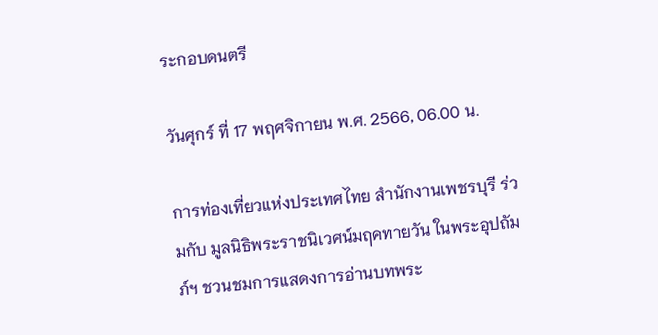ระกอบดนตรี

วันศุกร์ ที่ 17 พฤศจิกายน พ.ศ. 2566, 06.00 น.

การท่องเที่ยวแห่งประเทศไทย สำนักงานเพชรบุรี ร่วมกับ มูลนิธิพระราชนิเวศน์มฤคทายวัน ในพระอุปถัมภ์ฯ ชวนชมการแสดงการอ่านบทพระ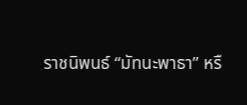ราชนิพนธ์ “มัทนะพาธา” หรื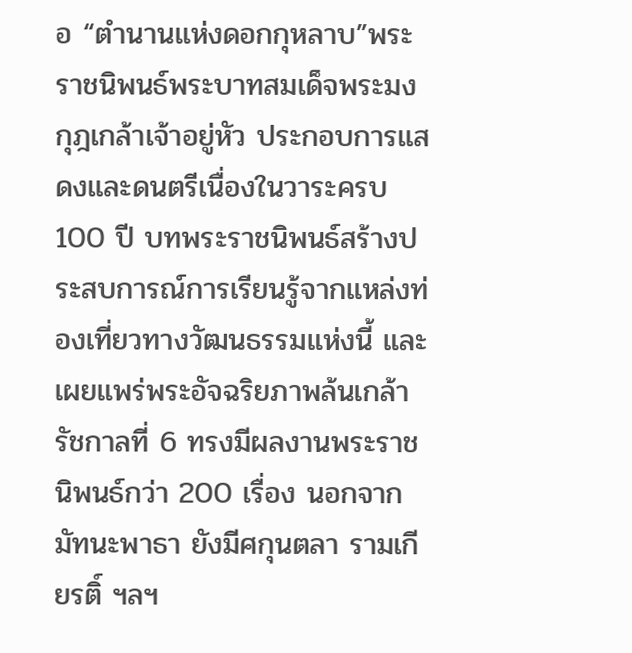อ “ตำนานแห่งดอกกุหลาบ”พระราชนิพนธ์พระบาทสมเด็จพระมงกุฎเกล้าเจ้าอยู่หัว ประกอบการแสดงและดนตรีเนื่องในวาระครบ 100 ปี บทพระราชนิพนธ์สร้างประสบการณ์การเรียนรู้จากแหล่งท่องเที่ยวทางวัฒนธรรมแห่งนี้ และเผยแพร่พระอัจฉริยภาพล้นเกล้า รัชกาลที่ 6 ทรงมีผลงานพระราชนิพนธ์กว่า 200 เรื่อง นอกจากมัทนะพาธา ยังมีศกุนตลา รามเกียรติ์ ฯลฯ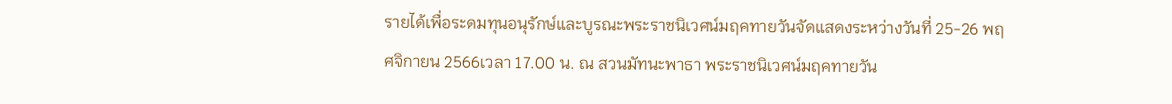รายได้เพื่อระดมทุนอนุรักษ์และบูรณะพระราชนิเวศน์มฤคทายวันจัดแสดงระหว่างวันที่ 25-26 พฤศจิกายน 2566เวลา 17.00 น. ณ สวนมัทนะพาธา พระราชนิเวศน์มฤคทายวัน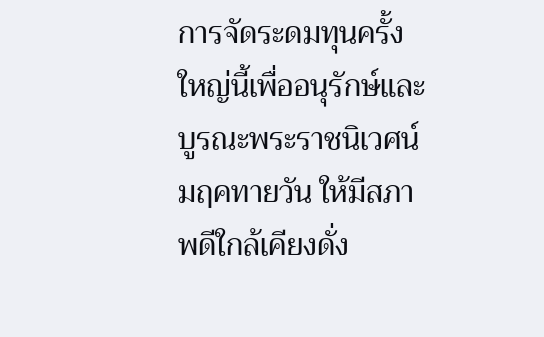การจัดระดมทุนครั้งใหญ่นี้เพื่ออนุรักษ์และบูรณะพระราชนิเวศน์มฤคทายวัน ให้มีสภาพดีใกล้เคียงดั่ง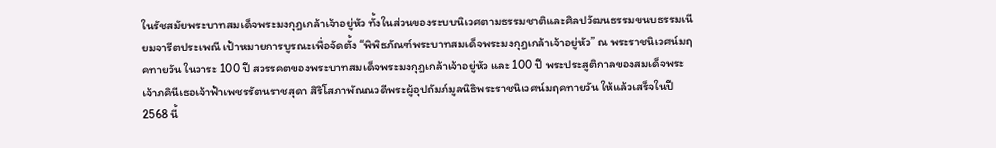ในรัชสมัยพระบาทสมเด็จพระมงกุฎเกล้าเจ้าอยู่หัว ทั้งในส่วนของระบบนิเวศตามธรรมชาติและศิลปวัฒนธรรมขนบธรรมเนียมจารีตประเพณี เป้าหมายการบูรณะเพื่อจัดตั้ง “พิพิธภัณฑ์พระบาทสมเด็จพระมงกุฎเกล้าเจ้าอยู่หัว” ณ พระราชนิเวศน์มฤคทายวัน ในวาระ 100 ปี สวรรคตของพระบาทสมเด็จพระมงกุฎเกล้าเจ้าอยู่หัว และ 100 ปี พระประสูติกาลของสมเด็จพระเจ้าภคินีเธอเจ้าฟ้าเพชรรัตนราชสุดา สิริโสภาพัณณวดีพระผู้อุปถัมภ์มูลนิธิพระราชนิเวศน์มฤคทายวัน ให้แล้วเสร็จในปี 2568 นี้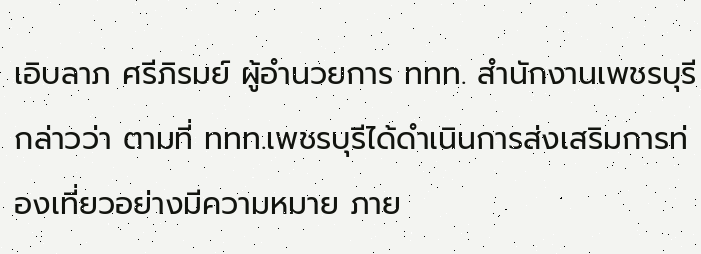เอิบลาภ ศรีภิรมย์ ผู้อำนวยการ ททท. สำนักงานเพชรบุรี กล่าวว่า ตามที่ ททท.เพชรบุรีได้ดำเนินการส่งเสริมการท่องเที่ยวอย่างมีความหมาย ภาย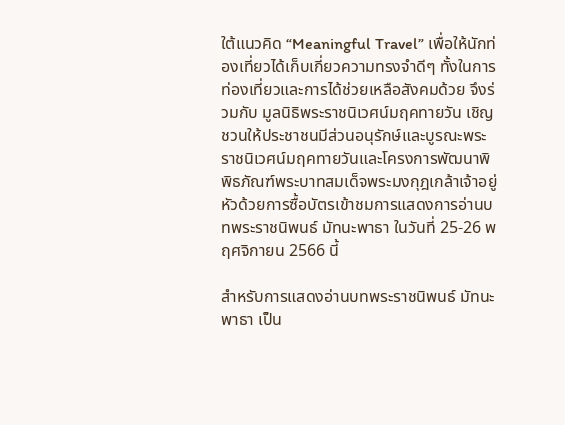ใต้แนวคิด “Meaningful Travel” เพื่อให้นักท่องเที่ยวได้เก็บเกี่ยวความทรงจำดีๆ ทั้งในการท่องเที่ยวและการได้ช่วยเหลือสังคมด้วย จึงร่วมกับ มูลนิธิพระราชนิเวศน์มฤคทายวัน เชิญชวนให้ประชาชนมีส่วนอนุรักษ์และบูรณะพระราชนิเวศน์มฤคทายวันและโครงการพัฒนาพิพิธภัณฑ์พระบาทสมเด็จพระมงกุฎเกล้าเจ้าอยู่หัวด้วยการซื้อบัตรเข้าชมการแสดงการอ่านบทพระราชนิพนธ์ มัทนะพาธา ในวันที่ 25-26 พฤศจิกายน 2566 นี้

สำหรับการแสดงอ่านบทพระราชนิพนธ์ มัทนะพาธา เป็น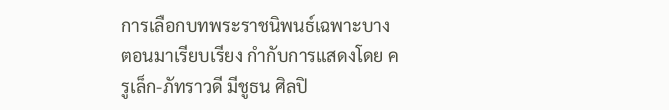การเลือกบทพระราชนิพนธ์เฉพาะบางตอนมาเรียบเรียง กำกับการแสดงโดย ครูเล็ก-ภัทราวดี มีชูธน ศิลปิ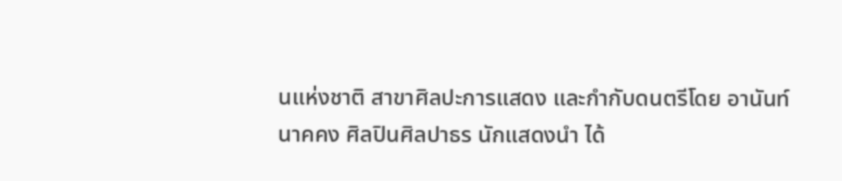นแห่งชาติ สาขาศิลปะการแสดง และกำกับดนตรีโดย อานันท์ นาคคง ศิลปินศิลปาธร นักแสดงนำ ได้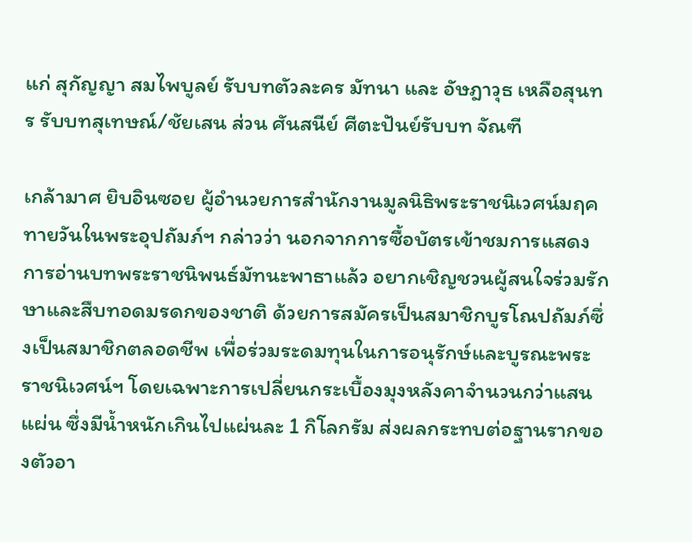แก่ สุกัญญา สมไพบูลย์ รับบทตัวละคร มัทนา และ อัษฎาวุธ เหลือสุนทร รับบทสุเทษณ์/ชัยเสน ส่วน ศันสนีย์ ศีตะปันย์รับบท จัณฑี

เกล้ามาศ ยิบอินซอย ผู้อำนวยการสำนักงานมูลนิธิพระราชนิเวศน์มฤคทายวันในพระอุปถัมภ์ฯ กล่าวว่า นอกจากการซื้อบัตรเข้าชมการแสดงการอ่านบทพระราชนิพนธ์มัทนะพาธาแล้ว อยากเชิญชวนผู้สนใจร่วมรักษาและสืบทอดมรดกของชาติ ด้วยการสมัครเป็นสมาชิกบูรโณปถัมภ์ซึ่งเป็นสมาชิกตลอดชีพ เพื่อร่วมระดมทุนในการอนุรักษ์และบูรณะพระราชนิเวศน์ฯ โดยเฉพาะการเปลี่ยนกระเบื้องมุงหลังคาจำนวนกว่าแสนแผ่น ซึ่งมีน้ำหนักเกินไปแผ่นละ 1 กิโลกรัม ส่งผลกระทบต่อฐานรากของตัวอา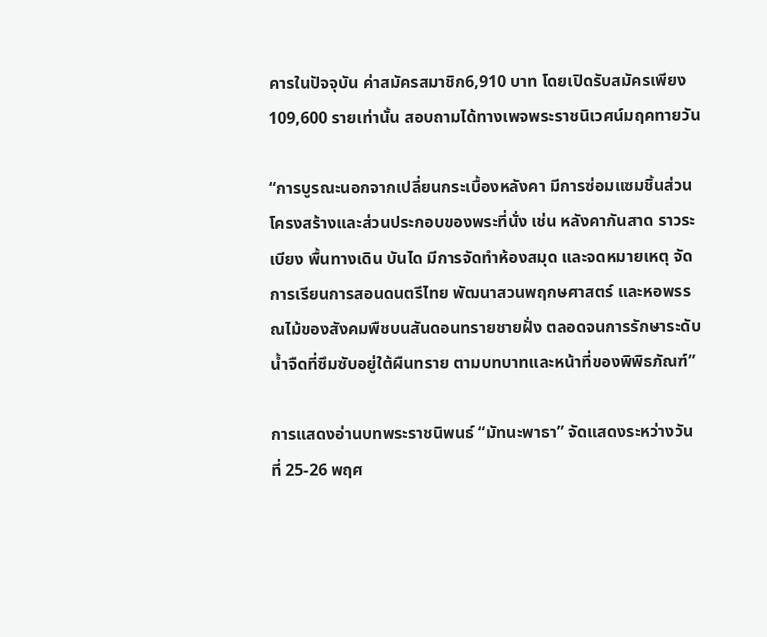คารในปัจจุบัน ค่าสมัครสมาชิก6,910 บาท โดยเปิดรับสมัครเพียง 109,600 รายเท่านั้น สอบถามได้ทางเพจพระราชนิเวศน์มฤคทายวัน

“การบูรณะนอกจากเปลี่ยนกระเบื้องหลังคา มีการซ่อมแซมชิ้นส่วนโครงสร้างและส่วนประกอบของพระที่นั่ง เช่น หลังคากันสาด ราวระเบียง พื้นทางเดิน บันได มีการจัดทำห้องสมุด และจดหมายเหตุ จัดการเรียนการสอนดนตรีไทย พัฒนาสวนพฤกษศาสตร์ และหอพรรณไม้ของสังคมพืชบนสันดอนทรายชายฝั่ง ตลอดจนการรักษาระดับน้ำจืดที่ซึมซับอยู่ใต้ผืนทราย ตามบทบาทและหน้าที่ของพิพิธภัณฑ์”

การแสดงอ่านบทพระราชนิพนธ์ “มัทนะพาธา” จัดแสดงระหว่างวันที่ 25-26 พฤศ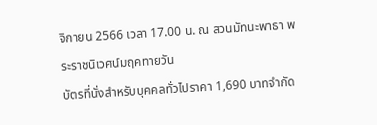จิกายน 2566 เวลา 17.00 น. ณ สวนมัทนะพาธา พระราชนิเวศน์มฤคทายวัน
บัตรที่นั่งสำหรับบุคคลทั่วไปราคา 1,690 บาทจำกัด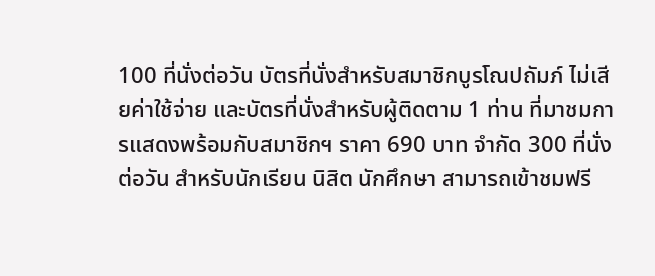100 ที่นั่งต่อวัน บัตรที่นั่งสำหรับสมาชิกบูรโณปถัมภ์ ไม่เสียค่าใช้จ่าย และบัตรที่นั่งสำหรับผู้ติดตาม 1 ท่าน ที่มาชมการแสดงพร้อมกับสมาชิกฯ ราคา 690 บาท จำกัด 300 ที่นั่งต่อวัน สำหรับนักเรียน นิสิต นักศึกษา สามารถเข้าชมฟรี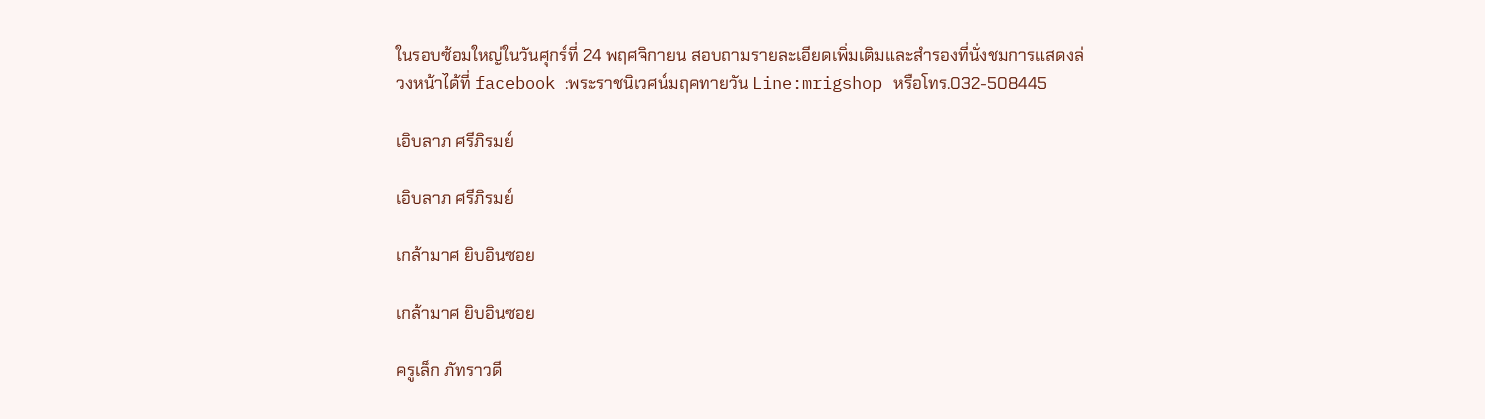ในรอบซ้อมใหญ่ในวันศุกร์ที่ 24 พฤศจิกายน สอบถามรายละเอียดเพิ่มเติมและสำรองที่นั่งชมการแสดงล่วงหน้าได้ที่ facebook :พระราชนิเวศน์มฤคทายวัน Line:mrigshop หรือโทร.032-508445

เอิบลาภ ศรีภิรมย์

เอิบลาภ ศรีภิรมย์

เกล้ามาศ ยิบอินซอย

เกล้ามาศ ยิบอินซอย

ครูเล็ก ภัทราวดี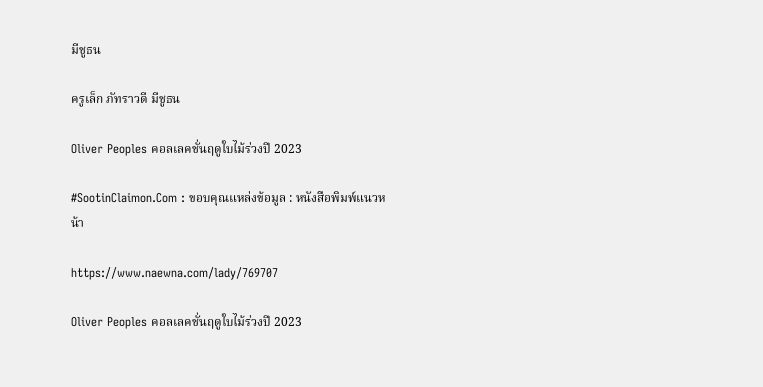มีชูธน

ครูเล็ก ภัทราวดี มีชูธน

Oliver Peoples คอลเลคชั่นฤดูใบไม้ร่วงปี 2023

#SootinClaimon.Com : ขอบคุณแหล่งข้อมูล : หนังสือพิมพ์แนวหน้า

https://www.naewna.com/lady/769707

Oliver Peoples คอลเลคชั่นฤดูใบไม้ร่วงปี 2023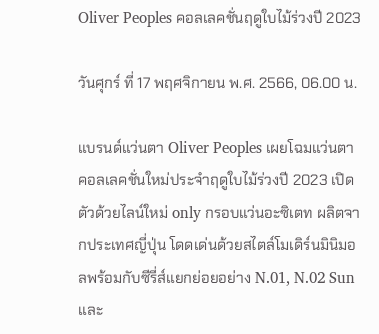Oliver Peoples คอลเลคชั่นฤดูใบไม้ร่วงปี 2023

วันศุกร์ ที่ 17 พฤศจิกายน พ.ศ. 2566, 06.00 น.

แบรนด์แว่นตา Oliver Peoples เผยโฉมแว่นตาคอลเลคชั่นใหม่ประจำฤดูใบไม้ร่วงปี 2023 เปิดตัวด้วยไลน์ใหม่ only กรอบแว่นอะซิเตท ผลิตจากประเทศญี่ปุ่น โดดเด่นด้วยสไตล์โมเดิร์นมินิมอลพร้อมกับซีรี่ส์แยกย่อยอย่าง N.01, N.02 Sun และ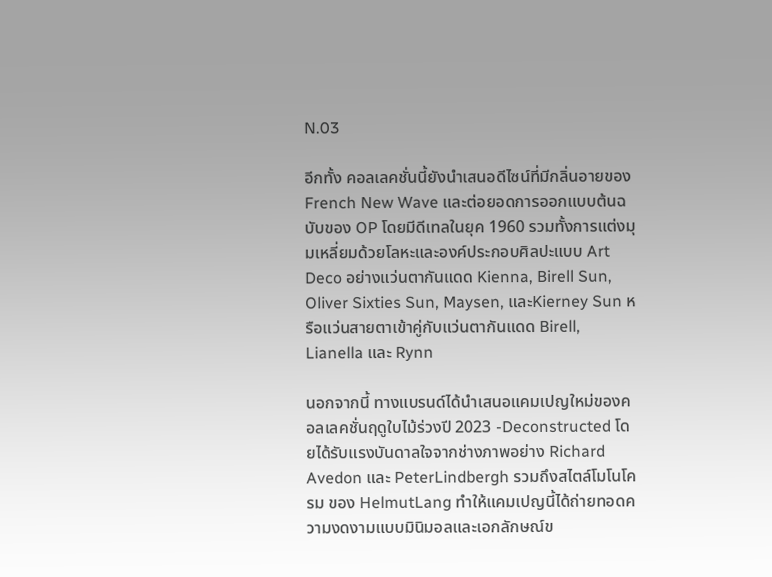N.03

อีกทั้ง คอลเลคชั่นนี้ยังนำเสนอดีไซน์ที่มีกลิ่นอายของ French New Wave และต่อยอดการออกแบบต้นฉบับของ OP โดยมีดีเทลในยุค 1960 รวมทั้งการแต่งมุมเหลี่ยมด้วยโลหะและองค์ประกอบศิลปะแบบ Art Deco อย่างแว่นตากันแดด Kienna, Birell Sun, Oliver Sixties Sun, Maysen, และKierney Sun หรือแว่นสายตาเข้าคู่กับแว่นตากันแดด Birell, Lianella และ Rynn

นอกจากนี้ ทางแบรนด์ได้นำเสนอแคมเปญใหม่ของคอลเลคชั่นฤดูใบไม้ร่วงปี 2023 -Deconstructed โดยได้รับแรงบันดาลใจจากช่างภาพอย่าง Richard Avedon และ PeterLindbergh รวมถึงสไตล์โมโนโครม ของ HelmutLang ทำให้แคมเปญนี้ได้ถ่ายทอดความงดงามแบบมินิมอลและเอกลักษณ์ข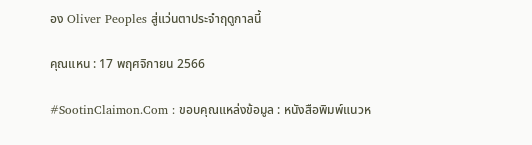อง Oliver Peoples สู่แว่นตาประจำฤดูกาลนี้

คุณแหน : 17 พฤศจิกายน 2566

#SootinClaimon.Com : ขอบคุณแหล่งข้อมูล : หนังสือพิมพ์แนวห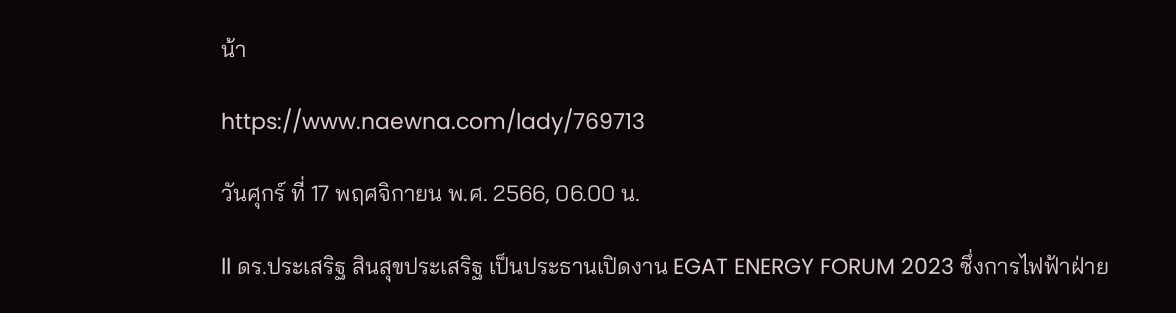น้า

https://www.naewna.com/lady/769713

วันศุกร์ ที่ 17 พฤศจิกายน พ.ศ. 2566, 06.00 น.

ll ดร.ประเสริฐ สินสุขประเสริฐ เป็นประธานเปิดงาน EGAT ENERGY FORUM 2023 ซึ่งการไฟฟ้าฝ่าย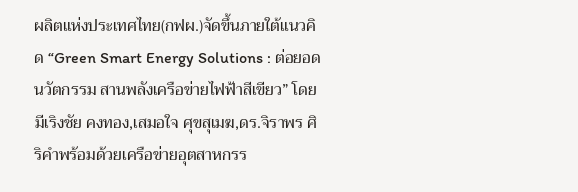ผลิตแห่งประเทศไทย(กฟผ.)จัดขึ้นภายใต้แนวคิด “Green Smart Energy Solutions : ต่อยอดนวัตกรรม สานพลังเครือข่ายไฟฟ้าสีเขียว” โดยมีเริงชัย คงทอง,เสมอใจ ศุขสุเมฆ,ดร.จิราพร ศิริคําพร้อมด้วยเครือข่ายอุตสาหกรร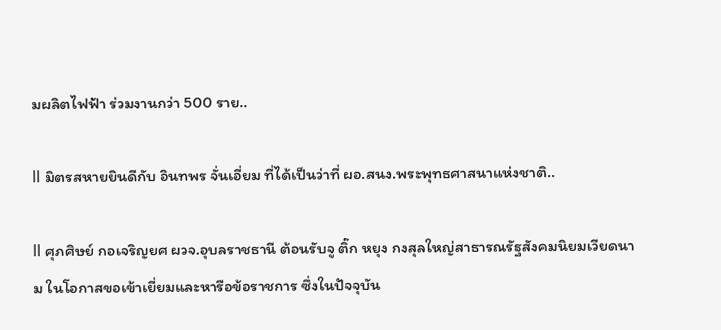มผลิตไฟฟ้า ร่วมงานกว่า 500 ราย..

ll มิตรสหายยินดีกับ อินทพร จั่นเอี่ยม ที่ได้เป็นว่าที่ ผอ.สนง.พระพุทธศาสนาแห่งชาติ..

ll ศุภศิษย์ กอเจริญยศ ผวจ.อุบลราชธานี ต้อนรับจู ติ๊ก หยุง กงสุลใหญ่สาธารณรัฐสังคมนิยมเวียดนาม ในโอกาสขอเข้าเยี่ยมและหารือข้อราชการ ซึ่งในปัจจุบัน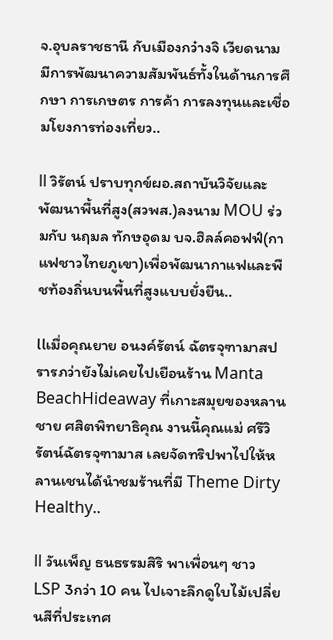จ.อุบลราชธานี กับเมืองกว๋างจิ เวียดนาม มีการพัฒนาความสัมพันธ์ทั้งในด้านการศึกษา การเกษตร การค้า การลงทุนและเชื่อมโยงการท่องเที่ยว..

ll วิรัตน์ ปราบทุกข์ผอ.สถาบันวิจัยและพัฒนาพื้นที่สูง(สวพส.)ลงนาม MOU ร่วมกับ นฤมล ทักษอุดม บจ.ฮิลล์คอฟฟ์(กาแฟชาวไทยภูเขา)เพื่อพัฒนากาแฟและพืชท้องถิ่นบนพื้นที่สูงแบบยั่งยืน..

llเมื่อคุณยาย อนงค์รัตน์ ฉัตรจุฑามาสปรารภว่ายังไม่เคยไปเยือนร้าน Manta BeachHideaway ที่เกาะสมุยของหลานชาย ศสิตพิทยาธิคุณ งานนี้คุณแม่ ศรีวิรัตน์ฉัตรจุฑามาส เลยจัดทริปพาไปให้หลานเชนได้นำชมร้านที่มี Theme Dirty Healthy..

ll วันเพ็ญ ธนธรรมสิริ พาเพื่อนๆ ชาว LSP 3กว่า 10 คน ไปเจาะลึกดูใบไม้เปลี่ยนสีที่ประเทศ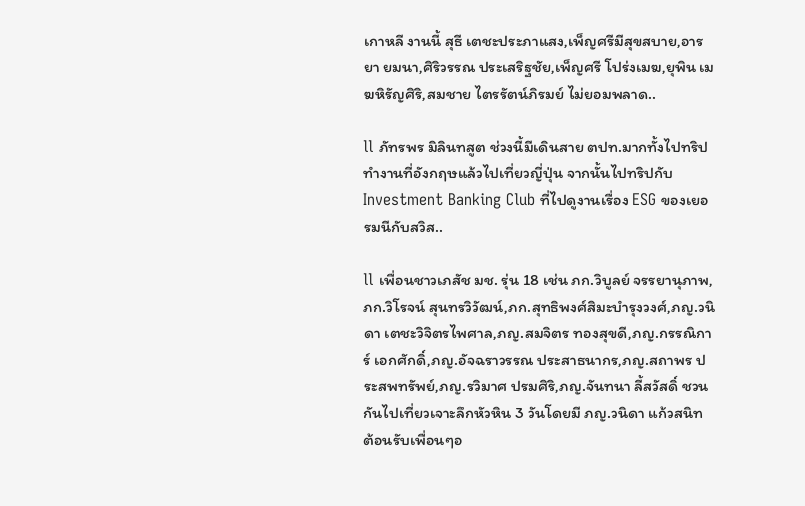เกาหลี งานนี้ สุธี เตชะประภาแสง,เพ็ญศรีมีสุขสบาย,อารยา ยมนา,ศิริวรรณ ประเสริฐชัย,เพ็ญศรี โปร่งเมฆ,ยุพิน เมฆหิรัญศิริ,สมชาย ไตรรัตน์ภิรมย์ ไม่ยอมพลาด..

ll ภัทรพร มิลินทสูต ช่วงนี้มีเดินสาย ตปท.มากทั้งไปทริปทำงานที่อังกฤษแล้วไปเที่ยวญี่ปุ่น จากนั้นไปทริปกับ Investment Banking Club ที่ไปดูงานเรื่อง ESG ของเยอรมนีกับสวิส..

ll เพื่อนชาวเภสัช มช. รุ่น 18 เช่น ภก.วิบูลย์ จรรยานุภาพ,ภก.วิโรจน์ สุนทรวิวัฒน์,ภก.สุทธิพงศ์สิมะบำรุงวงศ์,ภญ.วนิดา เตชะวิจิตรไพศาล,ภญ.สมจิตร ทองสุขดี,ภญ.กรรณิการ์ เอกศักดิ์,ภญ.อัจฉราวรรณ ประสาธนากร,ภญ.สถาพร ประสพทรัพย์,ภญ.รวิมาศ ปรมศิริ,ภญ.จันทนา ลี้สวัสดิ์ ชวนกันไปเที่ยวเจาะลึกหัวหิน 3 วันโดยมี ภญ.วนิดา แก้วสนิท ต้อนรับเพื่อนๆอ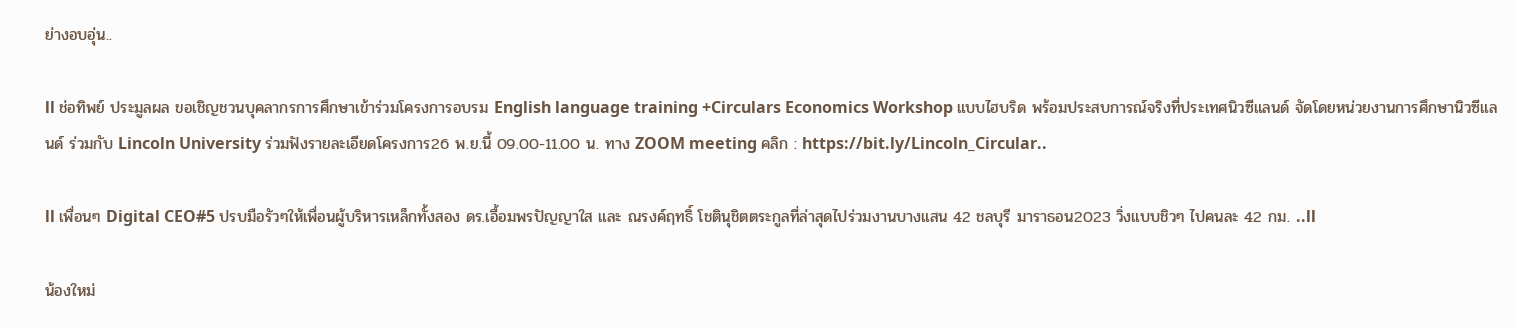ย่างอบอุ่น..

ll ช่อทิพย์ ประมูลผล ขอเชิญชวนบุคลากรการศึกษาเข้าร่วมโครงการอบรม English language training +Circulars Economics Workshop แบบไฮบริด พร้อมประสบการณ์จริงที่ประเทศนิวซีแลนด์ จัดโดยหน่วยงานการศึกษานิวซีแลนด์ ร่วมกับ Lincoln University ร่วมฟังรายละเอียดโครงการ26 พ.ย.นี้ 09.00-11.00 น. ทาง ZOOM meeting คลิก : https://bit.ly/Lincoln_Circular..

ll เพื่อนๆ Digital CEO#5 ปรบมือรัวๆให้เพื่อนผู้บริหารเหล็กทั้งสอง ดร.เอื้อมพรปัญญาใส และ ณรงค์ฤทธิ์ โชตินุชิตตระกูลที่ล่าสุดไปร่วมงานบางแสน 42 ชลบุรี มาราธอน2023 วิ่งแบบชิวๆ ไปคนละ 42 กม. ..ll

น้องใหม่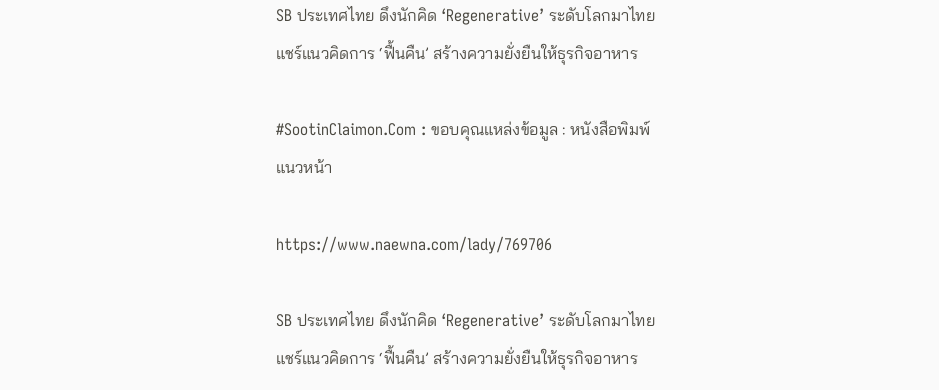SB ประเทศไทย ดึงนักคิด ‘Regenerative’ ระดับโลกมาไทย แชร์แนวคิดการ ‘ฟื้นคืน’ สร้างความยั่งยืนให้ธุรกิจอาหาร

#SootinClaimon.Com : ขอบคุณแหล่งข้อมูล : หนังสือพิมพ์แนวหน้า

https://www.naewna.com/lady/769706

SB ประเทศไทย ดึงนักคิด ‘Regenerative’ ระดับโลกมาไทย  แชร์แนวคิดการ ‘ฟื้นคืน’ สร้างความยั่งยืนให้ธุรกิจอาหาร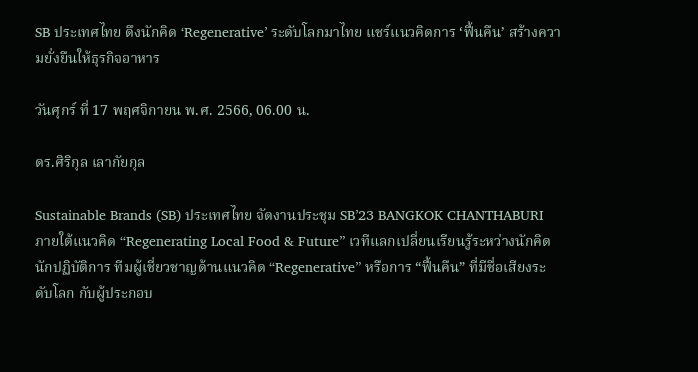SB ประเทศไทย ดึงนักคิด ‘Regenerative’ ระดับโลกมาไทย แชร์แนวคิดการ ‘ฟื้นคืน’ สร้างความยั่งยืนให้ธุรกิจอาหาร

วันศุกร์ ที่ 17 พฤศจิกายน พ.ศ. 2566, 06.00 น.

ดร.ศิริกุล เลากัยกุล

Sustainable Brands (SB) ประเทศไทย จัดงานประชุม SB’23 BANGKOK CHANTHABURI ภายใต้แนวคิด “Regenerating Local Food & Future” เวทีแลกเปลี่ยนเรียนรู้ระหว่างนักคิด นักปฏิบัติการ ทีมผู้เชี่ยวชาญด้านแนวคิด “Regenerative” หรือการ “ฟื้นคืน” ที่มีชื่อเสียงระดับโลก กับผู้ประกอบ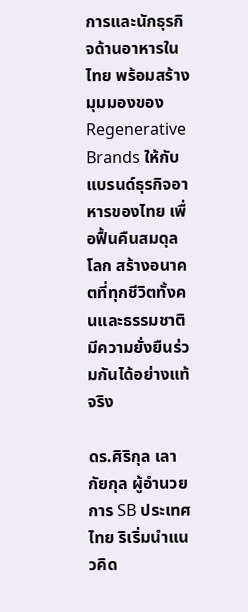การและนักธุรกิจด้านอาหารในไทย พร้อมสร้างมุมมองของ Regenerative Brands ให้กับแบรนด์ธุรกิจอาหารของไทย เพื่อฟื้นคืนสมดุลโลก สร้างอนาคตที่ทุกชีวิตทั้งคนและธรรมชาติมีความยั่งยืนร่วมกันได้อย่างแท้จริง

ดร.ศิริกุล เลากัยกุล ผู้อำนวยการ SB ประเทศไทย ริเริ่มนำแนวคิด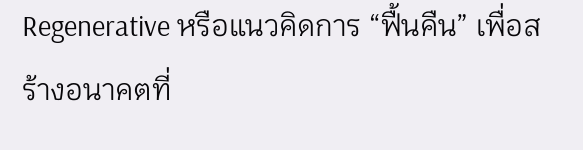Regenerative หรือแนวคิดการ “ฟื้นคืน” เพื่อสร้างอนาคตที่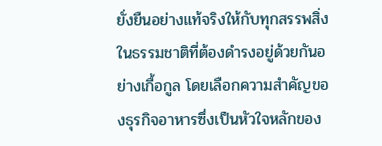ยั่งยืนอย่างแท้จริงให้กับทุกสรรพสิ่งในธรรมชาติที่ต้องดำรงอยู่ด้วยกันอย่างเกื้อกูล โดยเลือกความสำคัญของธุรกิจอาหารซึ่งเป็นหัวใจหลักของ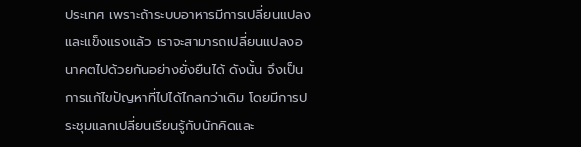ประเทศ เพราะถ้าระบบอาหารมีการเปลี่ยนแปลงและแข็งแรงแล้ว เราจะสามารถเปลี่ยนแปลงอนาคตไปด้วยกันอย่างยั่งยืนได้ ดังนั้น จึงเป็นการแก้ไขปัญหาที่ไปได้ไกลกว่าเดิม โดยมีการประชุมแลกเปลี่ยนเรียนรู้กับนักคิดและ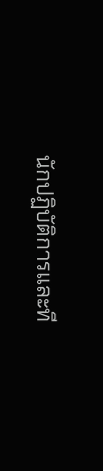นักปฏิบัติการและที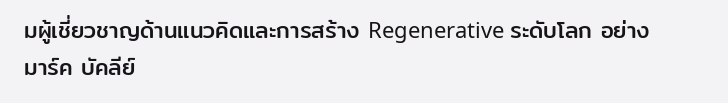มผู้เชี่ยวชาญด้านแนวคิดและการสร้าง Regenerative ระดับโลก อย่าง มาร์ค บัคลีย์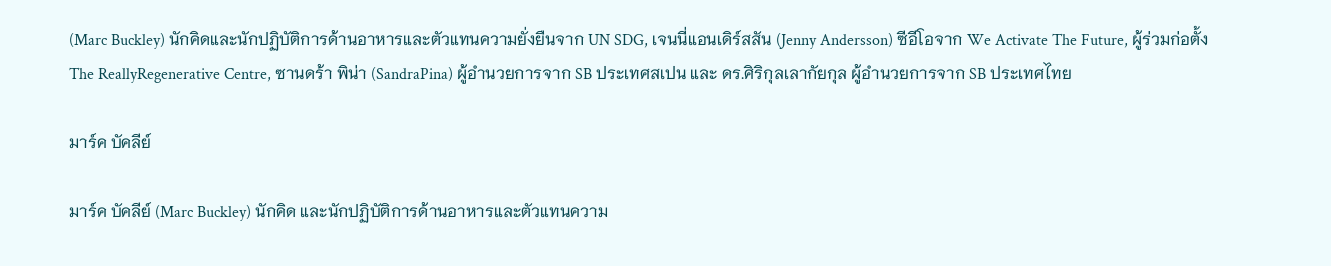(Marc Buckley) นักคิดและนักปฏิบัติการด้านอาหารและตัวแทนความยั่งยืนจาก UN SDG, เจนนี่แอนเดิร์สสัน (Jenny Andersson) ซีอีโอจาก We Activate The Future, ผู้ร่วมก่อตั้ง The ReallyRegenerative Centre, ซานดร้า พิน่า (SandraPina) ผู้อำนวยการจาก SB ประเทศสเปน และ ดร.ศิริกุลเลากัยกุล ผู้อำนวยการจาก SB ประเทศไทย

มาร์ค บัคลีย์

มาร์ค บัคลีย์ (Marc Buckley) นักคิด และนักปฏิบัติการด้านอาหารและตัวแทนความ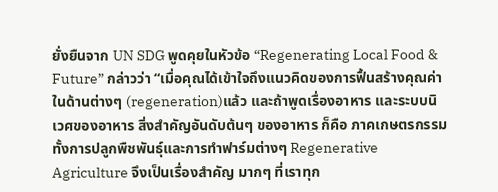ยั่งยืนจาก UN SDG พูดคุยในหัวข้อ “Regenerating Local Food & Future” กล่าวว่า “เมื่อคุณได้เข้าใจถึงแนวคิดของการฟื้นสร้างคุณค่าในด้านต่างๆ (regeneration)แล้ว และถ้าพูดเรื่องอาหาร และระบบนิเวศของอาหาร สิ่งสำคัญอันดับต้นๆ ของอาหาร ก็คือ ภาคเกษตรกรรมทั้งการปลูกพืชพันธุ์และการทำฟาร์มต่างๆ Regenerative Agriculture จึงเป็นเรื่องสำคัญ มากๆ ที่เราทุก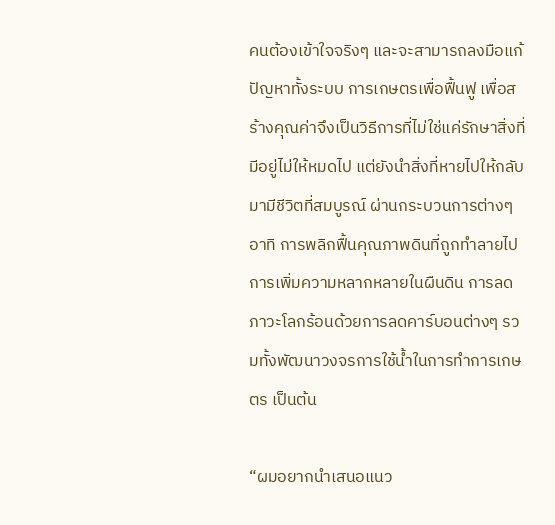คนต้องเข้าใจจริงๆ และจะสามารถลงมือแก้ปัญหาทั้งระบบ การเกษตรเพื่อฟื้นฟู เพื่อสร้างคุณค่าจึงเป็นวิธีการที่ไม่ใช่แค่รักษาสิ่งที่มีอยู่ไม่ให้หมดไป แต่ยังนำสิ่งที่หายไปให้กลับมามีชีวิตที่สมบูรณ์ ผ่านกระบวนการต่างๆ อาทิ การพลิกฟื้นคุณภาพดินที่ถูกทำลายไป การเพิ่มความหลากหลายในผืนดิน การลดภาวะโลกร้อนด้วยการลดคาร์บอนต่างๆ รวมทั้งพัฒนาวงจรการใช้น้ำในการทำการเกษตร เป็นต้น

“ผมอยากนำเสนอแนว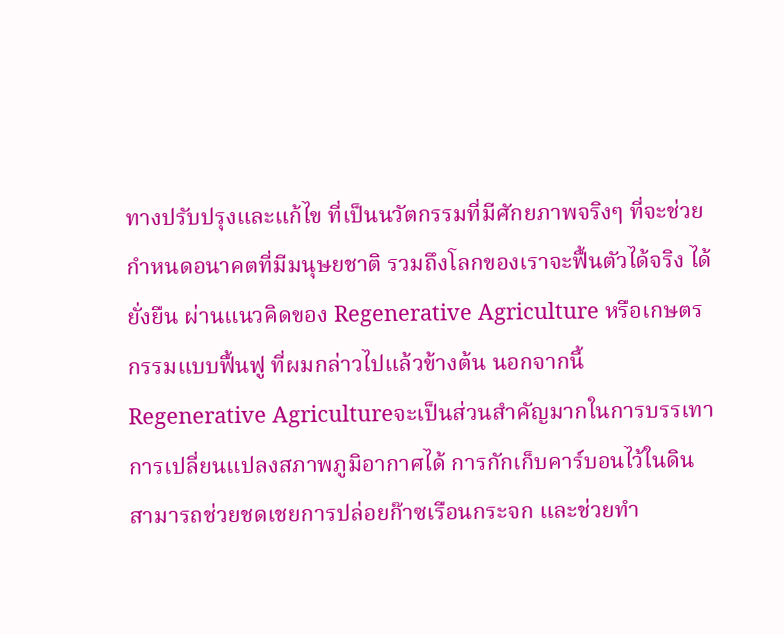ทางปรับปรุงและแก้ไข ที่เป็นนวัตกรรมที่มีศักยภาพจริงๆ ที่จะช่วยกำหนดอนาคตที่มีมนุษยชาติ รวมถึงโลกของเราจะฟื้นตัวได้จริง ได้ยั่งยืน ผ่านแนวคิดของ Regenerative Agriculture หรือเกษตรกรรมแบบฟื้นฟู ที่ผมกล่าวไปแล้วข้างต้น นอกจากนี้ Regenerative Agricultureจะเป็นส่วนสำคัญมากในการบรรเทาการเปลี่ยนแปลงสภาพภูมิอากาศได้ การกักเก็บคาร์บอนไว้ในดินสามารถช่วยชดเชยการปล่อยก๊าซเรือนกระจก และช่วยทำ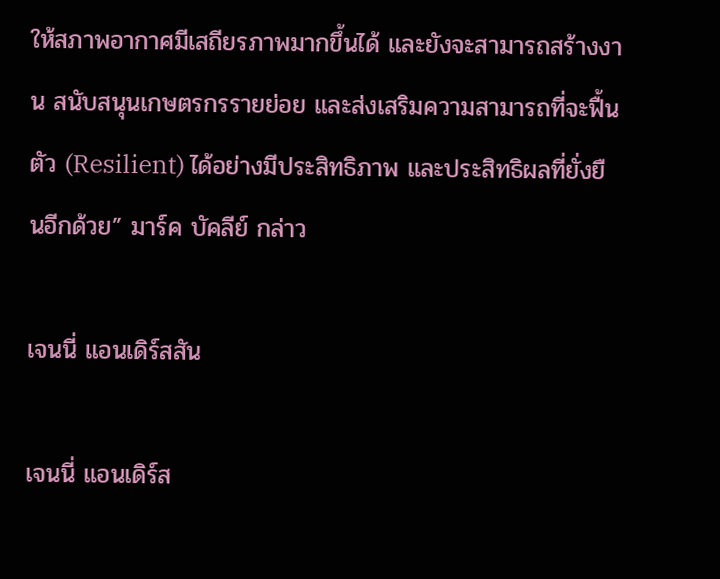ให้สภาพอากาศมีเสถียรภาพมากขึ้นได้ และยังจะสามารถสร้างงาน สนับสนุนเกษตรกรรายย่อย และส่งเสริมความสามารถที่จะฟื้นตัว (Resilient) ได้อย่างมีประสิทธิภาพ และประสิทธิผลที่ยั่งยืนอีกด้วย” มาร์ค บัคลีย์ กล่าว

เจนนี่ แอนเดิร์สสัน

เจนนี่ แอนเดิร์ส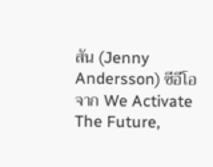สัน (Jenny Andersson) ซีอีโอจาก We Activate The Future,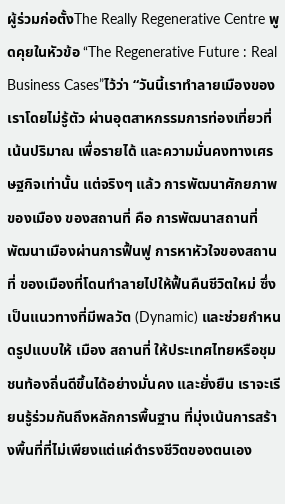ผู้ร่วมก่อตั้งThe Really Regenerative Centre พูดคุยในหัวข้อ “The Regenerative Future : Real Business Cases”ไว้ว่า “วันนี้เราทำลายเมืองของเราโดยไม่รู้ตัว ผ่านอุตสาหกรรมการท่องเที่ยวที่เน้นปริมาณ เพื่อรายได้ และความมั่นคงทางเศรษฐกิจเท่านั้น แต่จริงๆ แล้ว การพัฒนาศักยภาพของเมือง ของสถานที่ คือ การพัฒนาสถานที่ พัฒนาเมืองผ่านการฟื้นฟู การหาหัวใจของสถานที่ ของเมืองที่โดนทำลายไปให้ฟื้นคืนชีวิตใหม่ ซึ่งเป็นแนวทางที่มีพลวัต (Dynamic) และช่วยกำหนดรูปแบบให้ เมือง สถานที่ ให้ประเทศไทยหรือชุมชนท้องถิ่นดีขึ้นได้อย่างมั่นคง และยั่งยืน เราจะเรียนรู้ร่วมกันถึงหลักการพื้นฐาน ที่มุ่งเน้นการสร้างพื้นที่ที่ไม่เพียงแต่แค่ดำรงชีวิตของตนเอง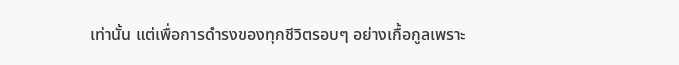เท่านั้น แต่เพื่อการดำรงของทุกชีวิตรอบๆ อย่างเกื้อกูลเพราะ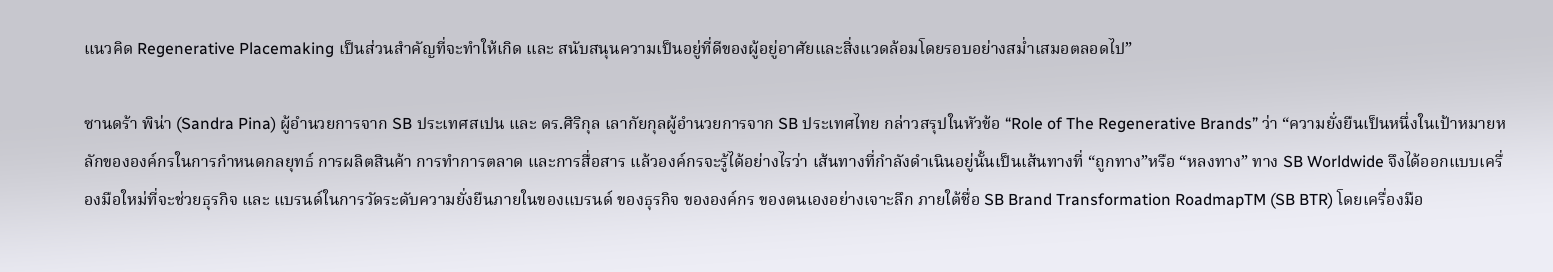แนวคิด Regenerative Placemaking เป็นส่วนสำคัญที่จะทำให้เกิด และ สนับสนุนความเป็นอยู่ที่ดีของผู้อยู่อาศัยและสิ่งแวดล้อมโดยรอบอย่างสม่ำเสมอตลอดไป”

ซานดร้า พิน่า (Sandra Pina) ผู้อำนวยการจาก SB ประเทศสเปน และ ดร.ศิริกุล เลากัยกุลผู้อำนวยการจาก SB ประเทศไทย กล่าวสรุปในหัวข้อ “Role of The Regenerative Brands” ว่า “ความยั่งยืนเป็นหนึ่งในเป้าหมายหลักขององค์กรในการกำหนดกลยุทธ์ การผลิตสินค้า การทำการตลาด และการสื่อสาร แล้วองค์กรจะรู้ได้อย่างไรว่า เส้นทางที่กำลังดำเนินอยู่นั้นเป็นเส้นทางที่ “ถูกทาง”หรือ “หลงทาง” ทาง SB Worldwide จึงได้ออกแบบเครื่องมือใหม่ที่จะช่วยธุรกิจ และ แบรนด์ในการวัดระดับความยั่งยืนภายในของแบรนด์ ของธุรกิจ ขององค์กร ของตนเองอย่างเจาะลึก ภายใต้ชื่อ SB Brand Transformation RoadmapTM (SB BTR) โดยเครื่องมือ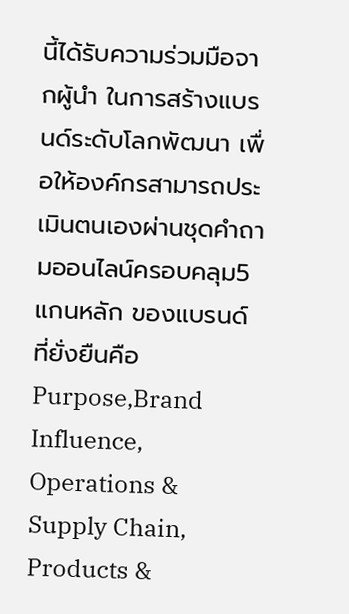นี้ได้รับความร่วมมือจากผู้นำ ในการสร้างแบรนด์ระดับโลกพัฒนา เพื่อให้องค์กรสามารถประเมินตนเองผ่านชุดคำถามออนไลน์ครอบคลุม5 แกนหลัก ของแบรนด์ที่ยั่งยืนคือ Purpose,Brand Influence, Operations & Supply Chain, Products &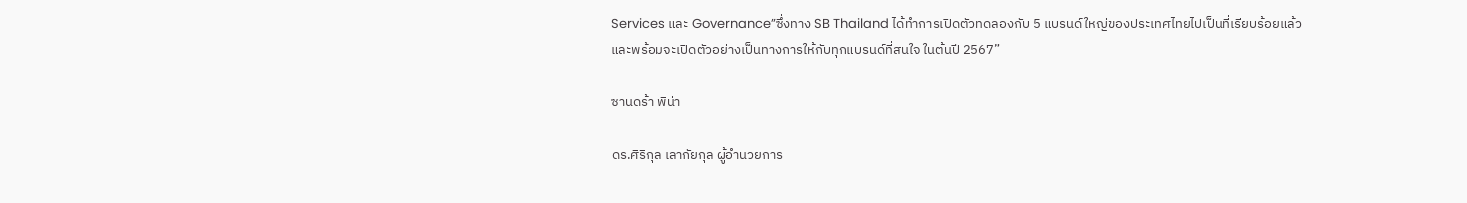Services และ Governance”ซึ่งทาง SB Thailand ได้ทำการเปิดตัวทดลองกับ 5 แบรนด์ใหญ่ของประเทศไทยไปเป็นที่เรียบร้อยแล้ว และพร้อมจะเปิดตัวอย่างเป็นทางการให้กับทุกแบรนด์ที่สนใจ ในต้นปี 2567”

ซานดร้า พิน่า

ดร.ศิริกุล เลากัยกุล ผู้อำนวยการ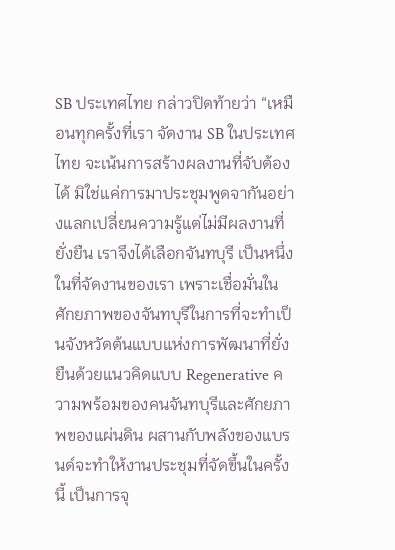SB ประเทศไทย กล่าวปิดท้ายว่า “เหมือนทุกครั้งที่เรา จัดงาน SB ในประเทศไทย จะเน้นการสร้างผลงานที่จับต้องได้ มิใช่แค่การมาประชุมพูดจากันอย่างแลกเปลี่ยนความรู้แต่ไม่มีผลงานที่ยั่งยืน เราจึงได้เลือกจันทบุรี เป็นหนึ่งในที่จัดงานของเรา เพราะเชื่อมั่นในศักยภาพของจันทบุรีในการที่จะทำเป็นจังหวัดต้นแบบแห่งการพัฒนาที่ยั่งยืนด้วยแนวคิดแบบ Regenerative ความพร้อมของคนจันทบุรีและศักยภาพของแผ่นดิน ผสานกับพลังของแบรนด์จะทำให้งานประชุมที่จัดขึ้นในครั้งนี้ เป็นการจุ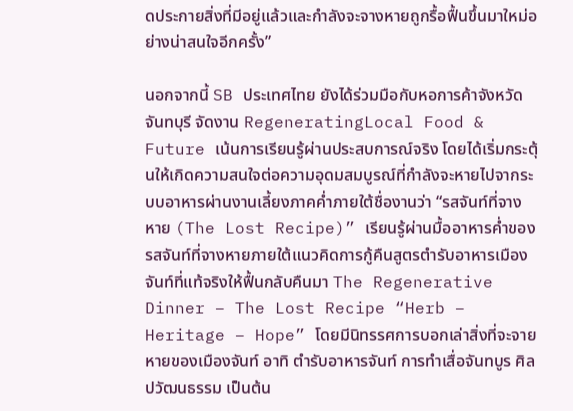ดประกายสิ่งที่มีอยู่แล้วและกำลังจะจางหายถูกรื้อฟื้นขึ้นมาใหม่อย่างน่าสนใจอีกครั้ง”

นอกจากนี้ SB ประเทศไทย ยังได้ร่วมมือกับหอการค้าจังหวัดจันทบุรี จัดงาน RegeneratingLocal Food & Future เน้นการเรียนรู้ผ่านประสบการณ์จริง โดยได้เริ่มกระตุ้นให้เกิดความสนใจต่อความอุดมสมบูรณ์ที่กำลังจะหายไปจากระบบอาหารผ่านงานเลี้ยงภาคค่ำภายใต้ชื่องานว่า “รสจันท์ที่จางหาย (The Lost Recipe)” เรียนรู้ผ่านมื้ออาหารค่ำของรสจันท์ที่จางหายภายใต้แนวคิดการกู้คืนสูตรตำรับอาหารเมืองจันท์ที่แท้จริงให้ฟื้นกลับคืนมา The Regenerative Dinner – The Lost Recipe “Herb – Heritage – Hope” โดยมีนิทรรศการบอกเล่าสิ่งที่จะจายหายของเมืองจันท์ อาทิ ตำรับอาหารจันท์ การทำเสื่อจันทบูร ศิลปวัฒนธรรม เป็นต้น